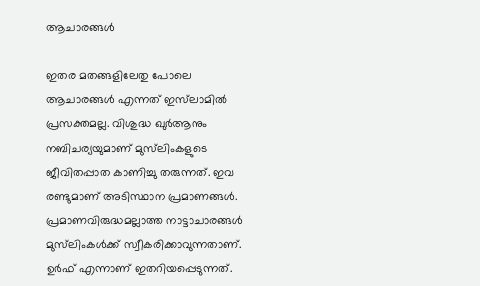ആചാരങ്ങള്‍

ഇതര മതങ്ങളിലേതു പോലെ ആചാരങ്ങള്‍ എന്നത് ഇസ്‌ലാമില്‍ പ്രസക്തമല്ല. വിശുദ്ധ ഖുര്‍ആനും നബിചര്യയുമാണ് മുസ്‌ലിംകളുടെ ജീവിതപ്പാത കാണിച്ചു തരുന്നത്. ഇവ രണ്ടുമാണ് അടിസ്ഥാന പ്രമാണങ്ങള്‍. പ്രമാണവിരുദ്ധമല്ലാത്ത നാട്ടാചാരങ്ങള്‍ മുസ്‌ലിംകള്‍ക്ക് സ്വീകരിക്കാവുന്നതാണ്. ഉര്‍ഫ് എന്നാണ് ഇതറിയപ്പെടുന്നത്.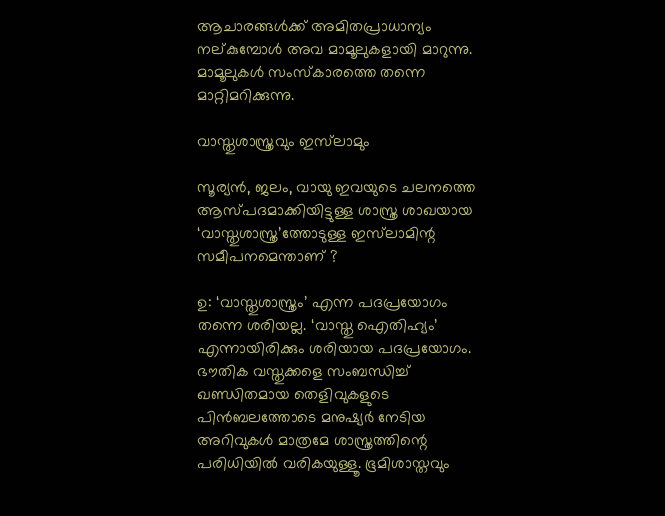ആചാരങ്ങള്‍ക്ക് അമിതപ്രാധാന്യം നല്കുമ്പോള്‍ അവ മാമൂലുകളായി മാറുന്നു. മാമൂലുകള്‍ സംസ്‌കാരത്തെ തന്നെ മാറ്റിമറിക്കുന്നു.

വാസ്തുശാസ്ത്രവും ഇസ്‌ലാമും

സൂര്യന്‍, ജലം, വായു ഇവയുടെ ചലനത്തെ ആസ്പദമാക്കിയിട്ടുള്ള ശാസ്ത്ര ശാഖയായ ‘വാസ്തുശാസ്ത്ര’ത്തോടുള്ള ഇസ്‌ലാമിന്റ സമീപനമെന്താണ് ?

ഉ: ‘വാസ്തുശാസ്ത്രം’ എന്ന പദപ്രയോഗം തന്നെ ശരിയല്ല. ‘വാസ്തു ഐതിഹ്യം’ എന്നായിരിക്കും ശരിയായ പദപ്രയോഗം. ഭൗതിക വസ്തുക്കളെ സംബന്ധിച്ച് ഖണ്ഡിതമായ തെളിവുകളുടെ പിന്‍ബലത്തോടെ മനുഷ്യര്‍ നേടിയ അറിവുകള്‍ മാത്രമേ ശാസ്ത്രത്തിന്റെ പരിധിയില്‍ വരികയുള്ളൂ. ഭൂമിശാസ്തവും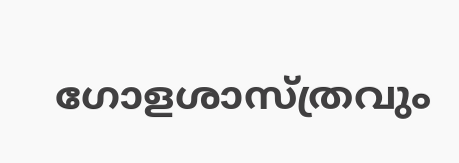ഗോളശാസ്ത്രവും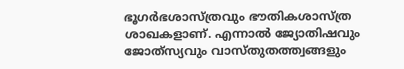ഭൂഗര്‍ഭശാസ്ത്രവും ഭൗതികശാസ്ത്ര ശാഖകളാണ്. എന്നാല്‍ ജ്യോതിഷവും ജോത്‌സ്യവും വാസ്തുതത്ത്വങ്ങളും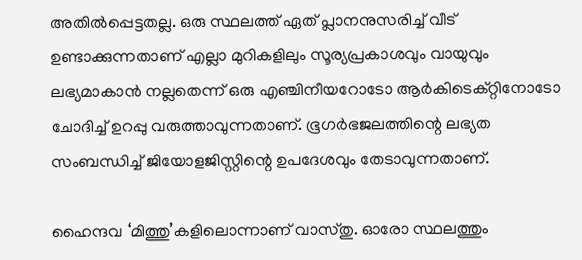അതില്‍പ്പെട്ടതല്ല. ഒരു സ്ഥലത്ത് ഏത് പ്ലാനനുസരിച്ച് വീട് ഉണ്ടാക്കുന്നതാണ് എല്ലാ മുറികളിലും സൂര്യപ്രകാശവും വായുവും ലഭ്യമാകാന്‍ നല്ലതെന്ന് ഒരു എഞ്ചിനീയറോടോ ആര്‍കിടെക്റ്റിനോടോ ചോദിച്ച് ഉറപ്പു വരുത്താവുന്നതാണ്. ഭൂഗര്‍ഭജലത്തിന്റെ ലഭ്യത സംബന്ധിച്ച് ജിയോളജിസ്റ്റിന്റെ ഉപദേശവും തേടാവുന്നതാണ്.

ഹൈന്ദവ ‘മിത്തു’കളിലൊന്നാണ് വാസ്തു. ഓരോ സ്ഥലത്തും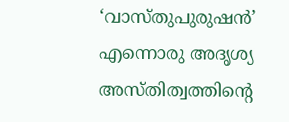‘വാസ്തുപുരുഷന്‍’ എന്നൊരു അദൃശ്യ അസ്തിത്വത്തിന്റെ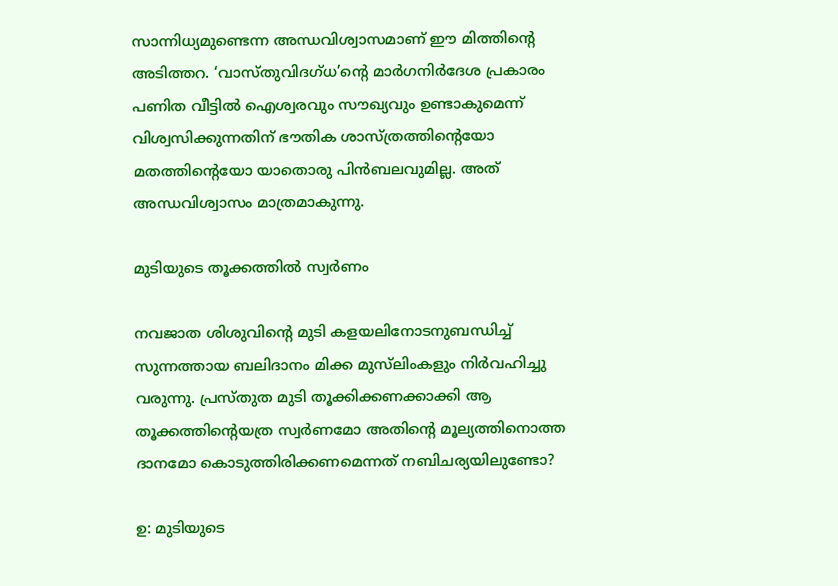സാന്നിധ്യമുണ്ടെന്ന അന്ധവിശ്വാസമാണ് ഈ മിത്തിന്റെ അടിത്തറ. ‘വാസ്തുവിദഗ്ധ’ന്റെ മാര്‍ഗനിര്‍ദേശ പ്രകാരം പണിത വീട്ടില്‍ ഐശ്വരവും സൗഖ്യവും ഉണ്ടാകുമെന്ന് വിശ്വസിക്കുന്നതിന് ഭൗതിക ശാസ്ത്രത്തിന്റെയോ മതത്തിന്റെയോ യാതൊരു പിന്‍ബലവുമില്ല. അത് അന്ധവിശ്വാസം മാത്രമാകുന്നു.

മുടിയുടെ തൂക്കത്തില്‍ സ്വര്‍ണം

നവജാത ശിശുവിന്റെ മുടി കളയലിനോടനുബന്ധിച്ച് സുന്നത്തായ ബലിദാനം മിക്ക മുസ്‌ലിംകളും നിര്‍വഹിച്ചു വരുന്നു. പ്രസ്തുത മുടി തൂക്കിക്കണക്കാക്കി ആ തൂക്കത്തിന്റെയത്ര സ്വര്‍ണമോ അതിന്റെ മൂല്യത്തിനൊത്ത ദാനമോ കൊടുത്തിരിക്കണമെന്നത് നബിചര്യയിലുണ്ടോ?

ഉ: മുടിയുടെ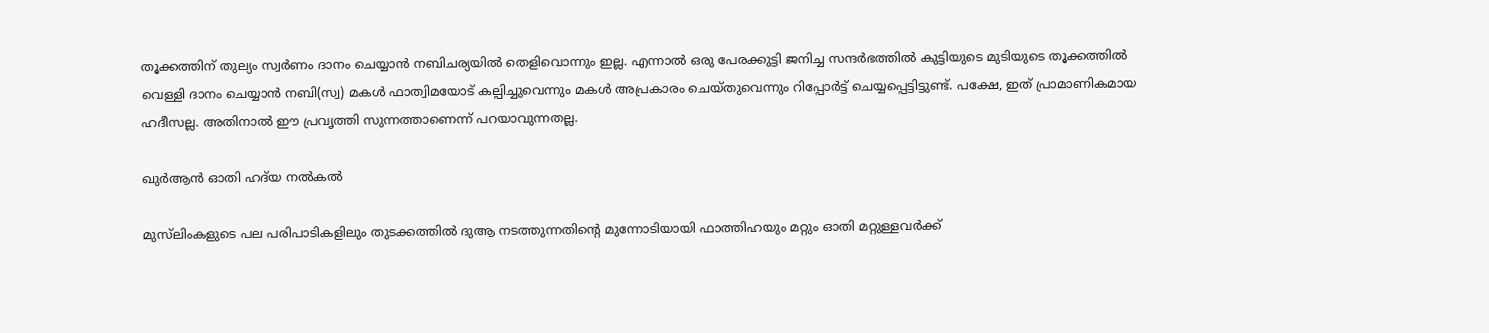തൂക്കത്തിന് തുല്യം സ്വര്‍ണം ദാനം ചെയ്യാന്‍ നബിചര്യയില്‍ തെളിവൊന്നും ഇല്ല. എന്നാല്‍ ഒരു പേരക്കുട്ടി ജനിച്ച സന്ദര്‍ഭത്തില്‍ കുട്ടിയുടെ മുടിയുടെ തൂക്കത്തില്‍ വെള്ളി ദാനം ചെയ്യാന്‍ നബി(സ്വ) മകള്‍ ഫാത്വിമയോട് കല്പിച്ചുവെന്നും മകള്‍ അപ്രകാരം ചെയ്തുവെന്നും റിപ്പോര്‍ട്ട് ചെയ്യപ്പെട്ടിട്ടുണ്ട്. പക്ഷേ, ഇത് പ്രാമാണികമായ ഹദീസല്ല. അതിനാല്‍ ഈ പ്രവൃത്തി സുന്നത്താണെന്ന് പറയാവുന്നതല്ല.

ഖുര്‍ആന്‍ ഓതി ഹദ്‌യ നല്‍കല്‍

മുസ്‌ലിംകളുടെ പല പരിപാടികളിലും തുടക്കത്തില്‍ ദുആ നടത്തുന്നതിന്റെ മുന്നോടിയായി ഫാത്തിഹയും മറ്റും ഓതി മറ്റുള്ളവര്‍ക്ക്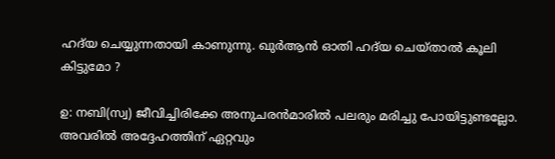ഹദ്‌യ ചെയ്യുന്നതായി കാണുന്നു. ഖുര്‍ആന്‍ ഓതി ഹദ്‌യ ചെയ്താല്‍ കൂലി കിട്ടുമോ ?

ഉ: നബി(സ്വ) ജീവിച്ചിരിക്കേ അനുചരന്‍മാരില്‍ പലരും മരിച്ചു പോയിട്ടുണ്ടല്ലോ. അവരില്‍ അദ്ദേഹത്തിന് ഏറ്റവും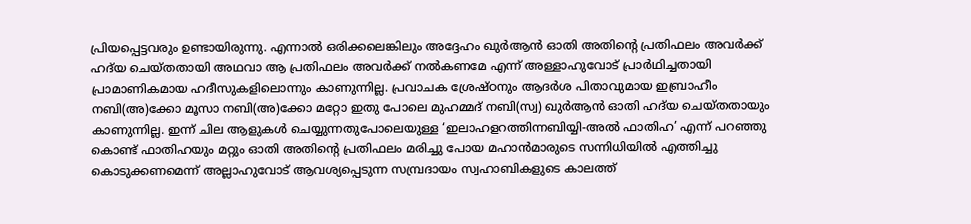പ്രിയപ്പെട്ടവരും ഉണ്ടായിരുന്നു. എന്നാല്‍ ഒരിക്കലെങ്കിലും അദ്ദേഹം ഖുര്‍ആന്‍ ഓതി അതിന്റെ പ്രതിഫലം അവര്‍ക്ക് ഹദ്‌യ ചെയ്തതായി അഥവാ ആ പ്രതിഫലം അവര്‍ക്ക് നല്‍കണമേ എന്ന് അള്ളാഹുവോട് പ്രാര്‍ഥിച്ചതായി പ്രാമാണികമായ ഹദീസുകളിലൊന്നും കാണുന്നില്ല. പ്രവാചക ശ്രേഷ്ഠനും ആദര്‍ശ പിതാവുമായ ഇബ്രാഹീം നബി(അ)ക്കോ മൂസാ നബി(അ)ക്കോ മറ്റോ ഇതു പോലെ മുഹമ്മദ് നബി(സ്വ) ഖുര്‍ആന്‍ ഓതി ഹദ്‌യ ചെയ്തതായും കാണുന്നില്ല. ഇന്ന് ചില ആളുകള്‍ ചെയ്യുന്നതുപോലെയുള്ള ‘ഇലാഹളറത്തിന്നബിയ്യി-അല്‍ ഫാതിഹ’ എന്ന് പറഞ്ഞു കൊണ്ട് ഫാതിഹയും മറ്റും ഓതി അതിന്റെ പ്രതിഫലം മരിച്ചു പോയ മഹാന്‍മാരുടെ സന്നിധിയില്‍ എത്തിച്ചു കൊടുക്കണമെന്ന് അല്ലാഹുവോട് ആവശ്യപ്പെടുന്ന സമ്പ്രദായം സ്വഹാബികളുടെ കാലത്ത്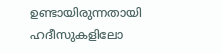ഉണ്ടായിരുന്നതായി ഹദീസുകളിലോ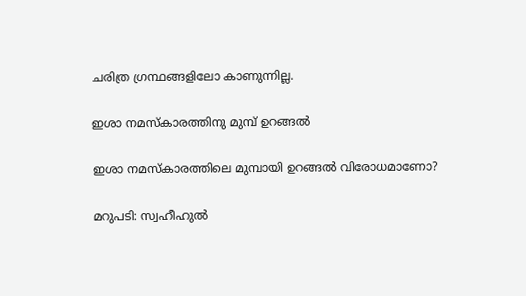ചരിത്ര ഗ്രന്ഥങ്ങളിലോ കാണുന്നില്ല.

ഇശാ നമസ്‌കാരത്തിനു മുമ്പ് ഉറങ്ങല്‍

ഇശാ നമസ്‌കാരത്തിലെ മുമ്പായി ഉറങ്ങല്‍ വിരോധമാണോ?

മറുപടി: സ്വഹീഹുല്‍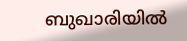ബുഖാരിയില്‍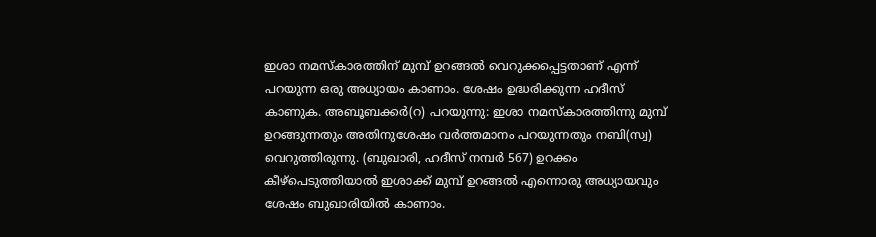ഇശാ നമസ്‌കാരത്തിന് മുമ്പ് ഉറങ്ങല്‍ വെറുക്കപ്പെട്ടതാണ് എന്ന് പറയുന്ന ഒരു അധ്യായം കാണാം. ശേഷം ഉദ്ധരിക്കുന്ന ഹദീസ് കാണുക. അബൂബക്കര്‍(റ) പറയുന്നു: ഇശാ നമസ്‌കാരത്തിന്നു മുമ്പ് ഉറങ്ങുന്നതും അതിനുശേഷം വര്‍ത്തമാനം പറയുന്നതും നബി(സ്വ) വെറുത്തിരുന്നു. (ബുഖാരി, ഹദീസ് നമ്പര്‍ 567) ഉറക്കം കീഴ്‌പെടുത്തിയാല്‍ ഇശാക്ക് മുമ്പ് ഉറങ്ങല്‍ എന്നൊരു അധ്യായവും ശേഷം ബുഖാരിയില്‍ കാണാം.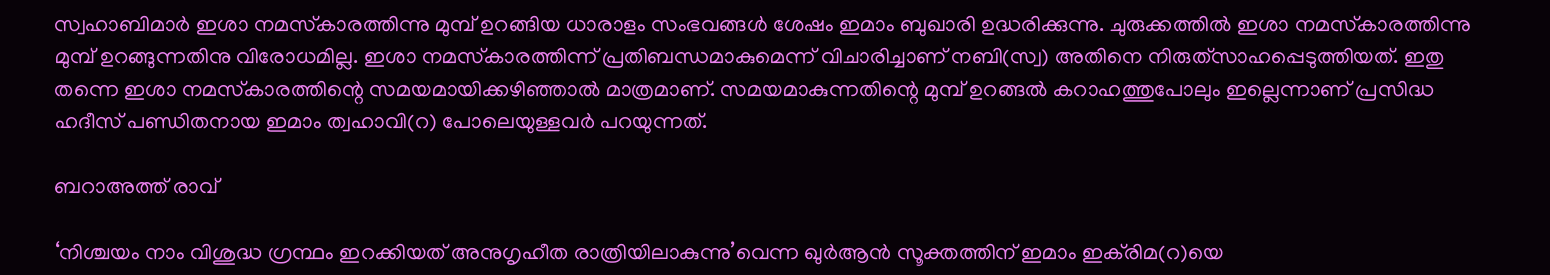സ്വഹാബിമാര്‍ ഇശാ നമസ്‌കാരത്തിന്നു മുമ്പ് ഉറങ്ങിയ ധാരാളം സംഭവങ്ങള്‍ ശേഷം ഇമാം ബുഖാരി ഉദ്ധരിക്കുന്നു. ചുരുക്കത്തില്‍ ഇശാ നമസ്‌കാരത്തിന്നു മുമ്പ് ഉറങ്ങുന്നതിനു വിരോധമില്ല. ഇശാ നമസ്‌കാരത്തിന്ന് പ്രതിബന്ധമാകുമെന്ന് വിചാരിച്ചാണ് നബി(സ്വ) അതിനെ നിരുത്‌സാഹപ്പെടുത്തിയത്. ഇതു തന്നെ ഇശാ നമസ്‌കാരത്തിന്റെ സമയമായിക്കഴിഞ്ഞാല്‍ മാത്രമാണ്. സമയമാകുന്നതിന്റെ മുമ്പ് ഉറങ്ങല്‍ കറാഹത്തുപോലും ഇല്ലെന്നാണ് പ്രസിദ്ധ ഹദീസ് പണ്ഡിതനായ ഇമാം ത്വഹാവി(റ) പോലെയുള്ളവര്‍ പറയുന്നത്.

ബറാഅത്ത് രാവ്

‘നിശ്ചയം നാം വിശുദ്ധ ഗ്രന്ഥം ഇറക്കിയത് അനുഗൃഹീത രാത്രിയിലാകുന്നു’വെന്ന ഖുര്‍ആന്‍ സൂക്തത്തിന് ഇമാം ഇക്‌രിമ(റ)യെ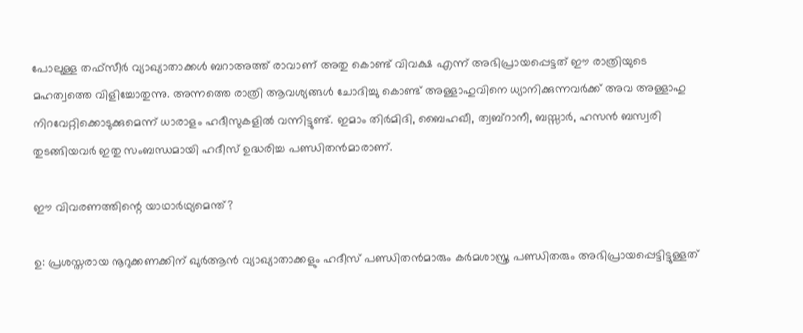പോലുള്ള തഫ്‌സീര്‍ വ്യാഖ്യാതാക്കള്‍ ബറാഅത്ത് രാവാണ് അതു കൊണ്ട് വിവക്ഷ എന്ന് അഭിപ്രായപ്പെട്ടത് ഈ രാത്രിയുടെ മഹത്വത്തെ വിളിച്ചോതുന്നു. അന്നത്തെ രാത്രി ആവശ്യങ്ങള്‍ ചോദിച്ചു കൊണ്ട് അള്ളാഹുവിനെ ധ്യാനിക്കുന്നവര്‍ക്ക് അവ അള്ളാഹു നിറവേറ്റിക്കൊടുക്കുമെന്ന് ധാരാളം ഹദീസുകളില്‍ വന്നിട്ടുണ്ട്. ഇമാം തിര്‍മിദി, ബൈഹഖീ, ത്വബ്‌റാനീ, ബസ്സാര്‍, ഹസന്‍ ബസ്വരി തുടങ്ങിയവര്‍ ഇതു സംബന്ധമായി ഹദീസ് ഉദ്ധരിച്ച പണ്ഡിതന്‍മാരാണ്.

ഈ വിവരണത്തിന്റെ യാഥാര്‍ഥ്യമെന്ത്?

ഉ: പ്രശസ്തരായ നൂറുക്കണക്കിന് ഖുര്‍ആന്‍ വ്യാഖ്യാതാക്കളും ഹദീസ് പണ്ഡിതന്‍മാരും കര്‍മശാസ്ത്ര പണ്ഡിതരും അഭിപ്രായപ്പെട്ടിട്ടുള്ളത്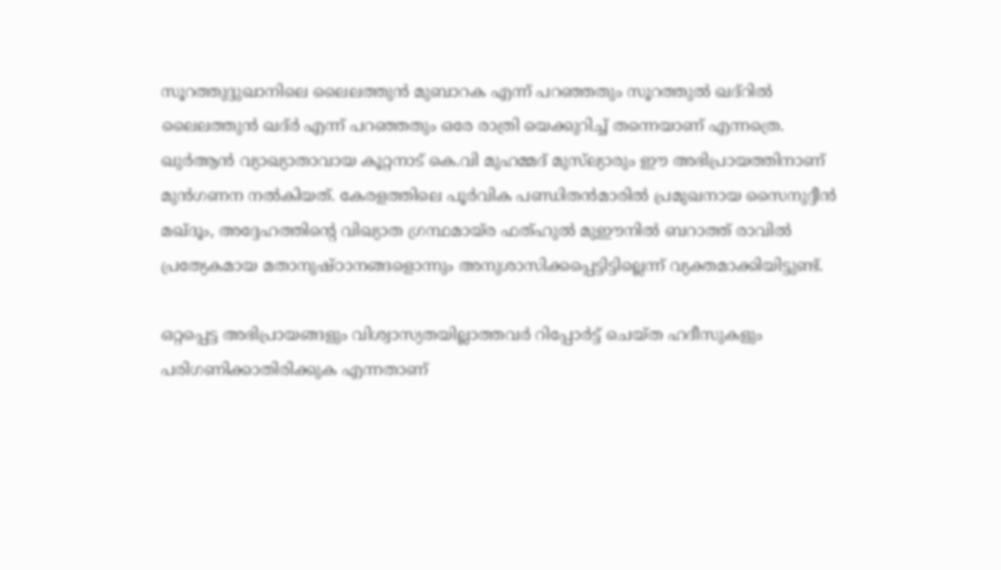സൂറത്തുദ്ദുഖാനിലെ ലൈലത്തുന്‍ മുബാറക എന്ന് പറഞ്ഞതും സൂറത്തുല്‍ ഖദ്‌റില്‍ ലൈലത്തുന്‍ ഖദ്ര്‍ എന്ന് പറഞ്ഞതും ഒരേ രാത്രി യെക്കുറിച്ച് തന്നെയാണ് എന്നത്രെ. ഖുര്‍ആന്‍ വ്യാഖ്യാതാവായ കൂറ്റനാട് കെ.വി മുഹമ്മദ് മുസ്‌ല്യാരും ഈ അഭിപ്രായത്തിനാണ് മുന്‍ഗണന നല്‍കിയത്. കേരളത്തിലെ പൂര്‍വിക പണ്ഡിതന്‍മാരില്‍ പ്രമുഖനായ സൈനുദ്ദീന്‍ മഖ്ദൂം, അദ്ദേഹത്തിന്റെ വിഖ്യാത ഗ്രന്ഥമായ്ര ഫത്ഹുല്‍ മുഈനില്‍ ബറാത്ത് രാവില്‍ പ്രത്യേകമായ മതാനുഷ്ഠാനങ്ങളൊന്നും അനുശാസിക്കപ്പെട്ടിട്ടില്ലെന്ന് വ്യക്തമാക്കിയിട്ടുണ്ട്.

ഒറ്റപ്പെട്ട അഭിപ്രായങ്ങളും വിശ്വാസ്യതയില്ലാത്തവര്‍ റിപ്പോര്‍ട്ട് ചെയ്ത ഹദീസുകളും പരിഗണിക്കാതിരിക്കുക എന്നതാണ്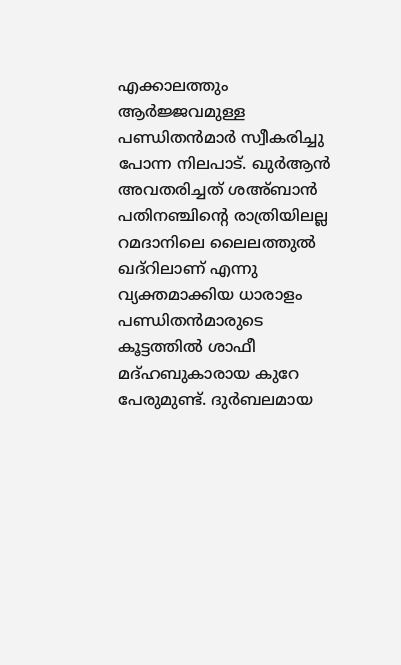എക്കാലത്തും ആര്‍ജ്ജവമുള്ള പണ്ഡിതന്‍മാര്‍ സ്വീകരിച്ചു പോന്ന നിലപാട്. ഖുര്‍ആന്‍ അവതരിച്ചത് ശഅ്ബാന്‍ പതിനഞ്ചിന്റെ രാത്രിയിലല്ല റമദാനിലെ ലൈലത്തുല്‍ ഖദ്‌റിലാണ് എന്നു വ്യക്തമാക്കിയ ധാരാളം പണ്ഡിതന്‍മാരുടെ കൂട്ടത്തില്‍ ശാഫീ മദ്ഹബുകാരായ കുറേ പേരുമുണ്ട്. ദുര്‍ബലമായ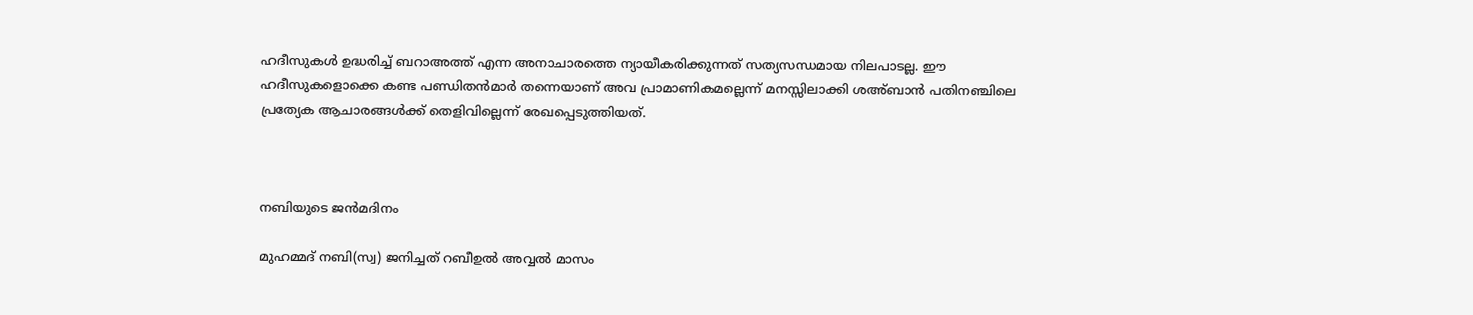ഹദീസുകള്‍ ഉദ്ധരിച്ച് ബറാഅത്ത് എന്ന അനാചാരത്തെ ന്യായീകരിക്കുന്നത് സത്യസന്ധമായ നിലപാടല്ല. ഈ ഹദീസുകളൊക്കെ കണ്ട പണ്ഡിതന്‍മാര്‍ തന്നെയാണ് അവ പ്രാമാണികമല്ലെന്ന് മനസ്സിലാക്കി ശഅ്ബാന്‍ പതിനഞ്ചിലെ പ്രത്യേക ആചാരങ്ങള്‍ക്ക് തെളിവില്ലെന്ന് രേഖപ്പെടുത്തിയത്.



നബിയുടെ ജന്‍മദിനം

മുഹമ്മദ് നബി(സ്വ) ജനിച്ചത് റബീഉല്‍ അവ്വല്‍ മാസം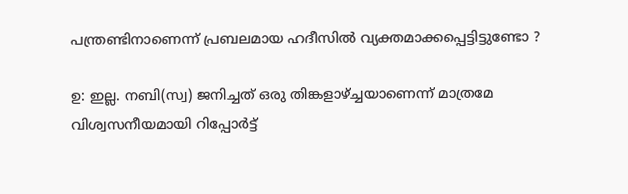പന്ത്രണ്ടിനാണെന്ന് പ്രബലമായ ഹദീസില്‍ വ്യക്തമാക്കപ്പെട്ടിട്ടുണ്ടോ ?

ഉ: ഇല്ല. നബി(സ്വ) ജനിച്ചത് ഒരു തിങ്കളാഴ്ച്ചയാണെന്ന് മാത്രമേ വിശ്വസനീയമായി റിപ്പോര്‍ട്ട്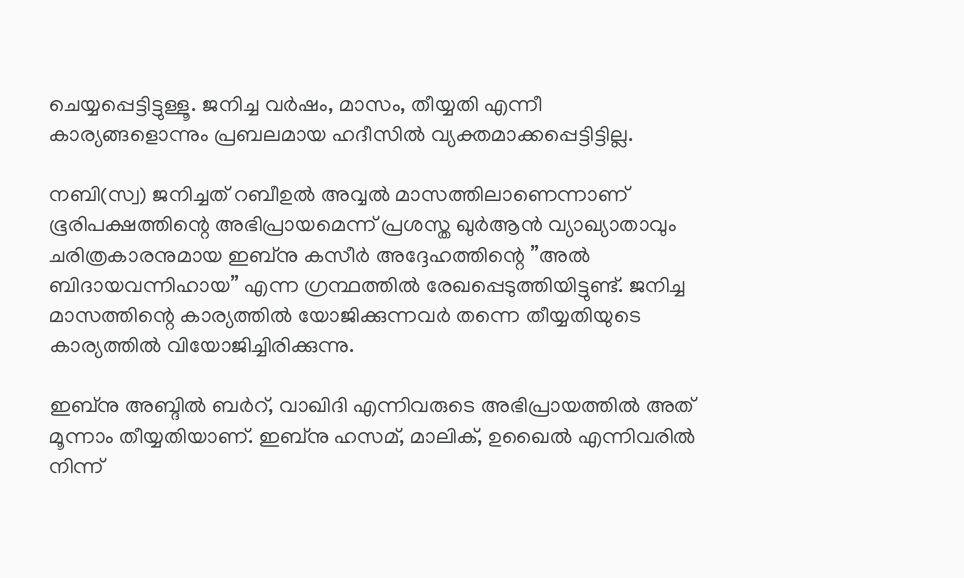ചെയ്യപ്പെട്ടിട്ടുള്ളൂ. ജനിച്ച വര്‍ഷം, മാസം, തീയ്യതി എന്നീ കാര്യങ്ങളൊന്നും പ്രബലമായ ഹദീസില്‍ വ്യക്തമാക്കപ്പെട്ടിട്ടില്ല.

നബി(സ്വ) ജനിച്ചത് റബീഉല്‍ അവ്വല്‍ മാസത്തിലാണെന്നാണ് ഭൂരിപക്ഷത്തിന്റെ അഭിപ്രായമെന്ന് പ്രശസ്ത ഖുര്‍ആന്‍ വ്യാഖ്യാതാവും ചരിത്രകാരനുമായ ഇബ്‌നു കസീര്‍ അദ്ദേഹത്തിന്റെ ”അല്‍ ബിദായവന്നിഹായ” എന്ന ഗ്രന്ഥത്തില്‍ രേഖപ്പെടുത്തിയിട്ടുണ്ട്. ജനിച്ച മാസത്തിന്റെ കാര്യത്തില്‍ യോജിക്കുന്നവര്‍ തന്നെ തീയ്യതിയുടെ കാര്യത്തില്‍ വിയോജിച്ചിരിക്കുന്നു.

ഇബ്‌നു അബ്ദില്‍ ബര്‍റ്, വാഖിദി എന്നിവരുടെ അഭിപ്രായത്തില്‍ അത് മൂന്നാം തീയ്യതിയാണ്. ഇബ്‌നു ഹസമ്, മാലിക്, ഉഖൈല്‍ എന്നിവരില്‍ നിന്ന്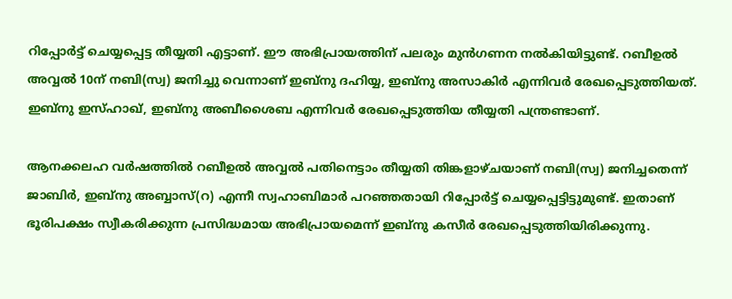റിപ്പോര്‍ട്ട് ചെയ്യപ്പെട്ട തീയ്യതി എട്ടാണ്. ഈ അഭിപ്രായത്തിന് പലരും മുന്‍ഗണന നല്‍കിയിട്ടുണ്ട്. റബീഉല്‍ അവ്വല്‍ 10ന് നബി(സ്വ) ജനിച്ചു വെന്നാണ് ഇബ്‌നു ദഹിയ്യ, ഇബ്‌നു അസാകിര്‍ എന്നിവര്‍ രേഖപ്പെടുത്തിയത്. ഇബ്‌നു ഇസ്ഹാഖ്, ഇബ്‌നു അബീശൈബ എന്നിവര്‍ രേഖപ്പെടുത്തിയ തീയ്യതി പന്ത്രണ്ടാണ്.

ആനക്കലഹ വര്‍ഷത്തില്‍ റബീഉല്‍ അവ്വല്‍ പതിനെട്ടാം തീയ്യതി തിങ്കളാഴ്ചയാണ് നബി(സ്വ) ജനിച്ചതെന്ന് ജാബിര്‍, ഇബ്‌നു അബ്ബാസ്(റ) എന്നീ സ്വഹാബിമാര്‍ പറഞ്ഞതായി റിപ്പോര്‍ട്ട് ചെയ്യപ്പെട്ടിട്ടുമുണ്ട്. ഇതാണ് ഭൂരിപക്ഷം സ്വീകരിക്കുന്ന പ്രസിദ്ധമായ അഭിപ്രായമെന്ന് ഇബ്‌നു കസീര്‍ രേഖപ്പെടുത്തിയിരിക്കുന്നു.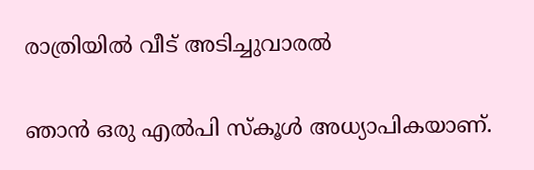രാത്രിയില്‍ വീട് അടിച്ചുവാരല്‍

ഞാന്‍ ഒരു എല്‍പി സ്‌കൂള്‍ അധ്യാപികയാണ്.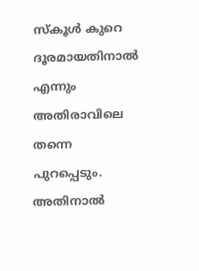സ്‌കൂള്‍ കുറെ ദൂരമായതിനാല്‍ എന്നും അതിരാവിലെ തന്നെ പുറപ്പെടും. അതിനാല്‍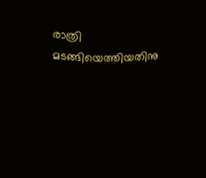രാത്രി മടങ്ങിയെത്തിയതിനു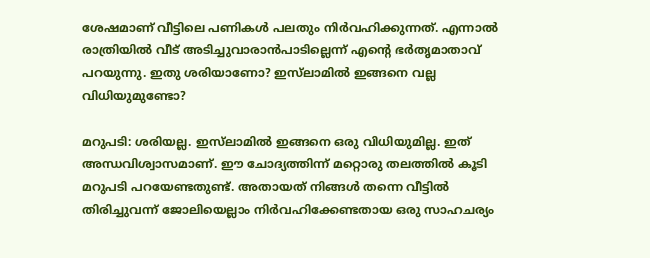ശേഷമാണ് വീട്ടിലെ പണികള്‍ പലതും നിര്‍വഹിക്കുന്നത്. എന്നാല്‍ രാത്രിയില്‍ വീട് അടിച്ചുവാരാന്‍പാടില്ലെന്ന് എന്റെ ഭര്‍തൃമാതാവ് പറയുന്നു. ഇതു ശരിയാണോ? ഇസ്‌ലാമില്‍ ഇങ്ങനെ വല്ല വിധിയുമുണ്ടോ?

മറുപടി: ശരിയല്ല. ഇസ്‌ലാമില്‍ ഇങ്ങനെ ഒരു വിധിയുമില്ല. ഇത് അന്ധവിശ്വാസമാണ്. ഈ ചോദ്യത്തിന്ന് മറ്റൊരു തലത്തില്‍ കൂടി മറുപടി പറയേണ്ടതുണ്ട്. അതായത് നിങ്ങള്‍ തന്നെ വീട്ടില്‍ തിരിച്ചുവന്ന് ജോലിയെല്ലാം നിര്‍വഹിക്കേണ്ടതായ ഒരു സാഹചര്യം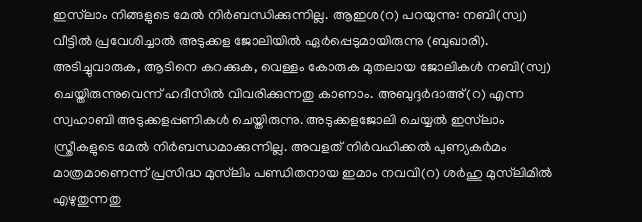ഇസ്‌ലാം നിങ്ങളുടെ മേല്‍ നിര്‍ബന്ധിക്കുന്നില്ല. ആഇശ(റ) പറയുന്നു: നബി(സ്വ) വീട്ടില്‍ പ്രവേശിച്ചാല്‍ അടുക്കള ജോലിയില്‍ ഏര്‍പ്പെടുമായിരുന്നു (ബുഖാരി). അടിച്ചുവാരുക, ആടിനെ കറക്കുക, വെള്ളം കോരുക മുതലായ ജോലികള്‍ നബി(സ്വ) ചെയ്തിരുന്നുവെന്ന് ഹദീസില്‍ വിവരിക്കുന്നതു കാണാം. അബുദ്ദര്‍ദാഅ്(റ) എന്ന സ്വഹാബി അടുക്കളപ്പണികള്‍ ചെയ്തിരുന്നു. അടുക്കളജോലി ചെയ്യല്‍ ഇസ്‌ലാം സ്ത്രീകളുടെ മേല്‍ നിര്‍ബന്ധമാക്കുന്നില്ല. അവളത് നിര്‍വഹിക്കല്‍ പുണ്യകര്‍മം മാത്രമാണെന്ന് പ്രസിദ്ധ മുസ്‌ലിം പണ്ഡിതനായ ഇമാം നവവി(റ) ശര്‍ഹു മുസ്‌ലിമില്‍ എഴുതുന്നതു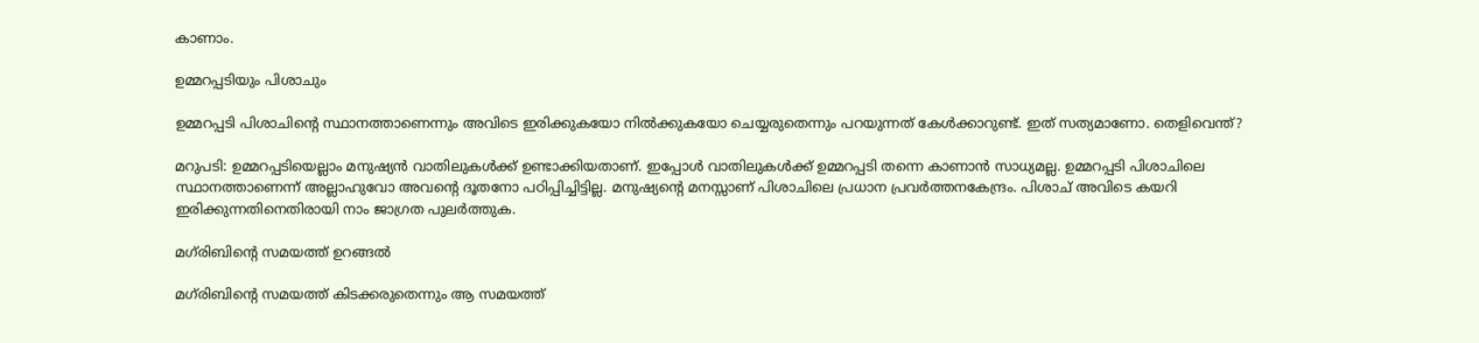കാണാം.

ഉമ്മറപ്പടിയും പിശാചും

ഉമ്മറപ്പടി പിശാചിന്റെ സ്ഥാനത്താണെന്നും അവിടെ ഇരിക്കുകയോ നില്‍ക്കുകയോ ചെയ്യരുതെന്നും പറയുന്നത് കേള്‍ക്കാറുണ്ട്. ഇത് സത്യമാണോ. തെളിവെന്ത്?

മറുപടി: ഉമ്മറപ്പടിയെല്ലാം മനുഷ്യന്‍ വാതിലുകള്‍ക്ക് ഉണ്ടാക്കിയതാണ്. ഇപ്പോള്‍ വാതിലുകള്‍ക്ക് ഉമ്മറപ്പടി തന്നെ കാണാന്‍ സാധ്യമല്ല. ഉമ്മറപ്പടി പിശാചിലെ സ്ഥാനത്താണെന്ന് അല്ലാഹുവോ അവന്റെ ദൂതനോ പഠിപ്പിച്ചിട്ടില്ല. മനുഷ്യന്റെ മനസ്സാണ് പിശാചിലെ പ്രധാന പ്രവര്‍ത്തനകേന്ദ്രം. പിശാച് അവിടെ കയറി ഇരിക്കുന്നതിനെതിരായി നാം ജാഗ്രത പുലര്‍ത്തുക.

മഗ്‌രിബിന്റെ സമയത്ത് ഉറങ്ങല്‍

മഗ്‌രിബിന്റെ സമയത്ത് കിടക്കരുതെന്നും ആ സമയത്ത്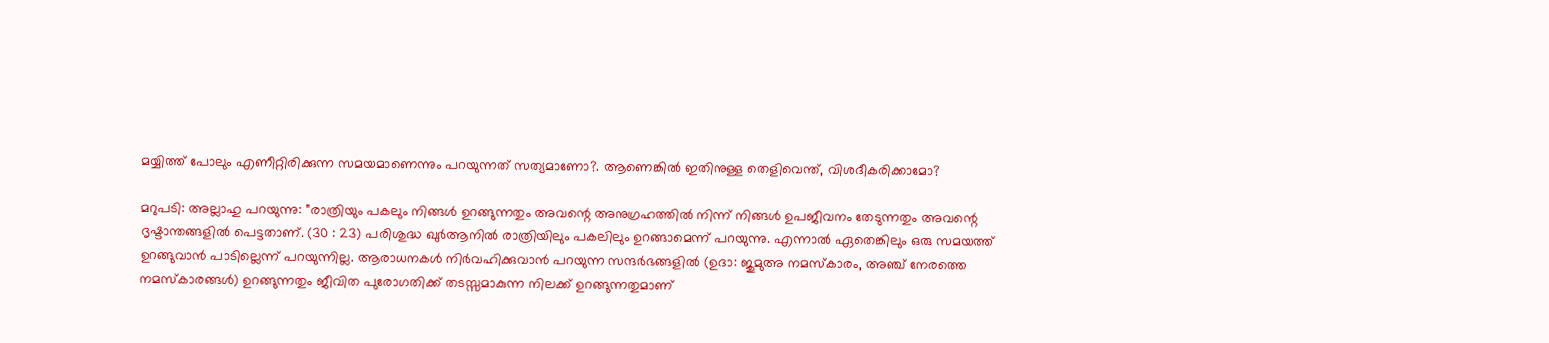മയ്യിത്ത് പോലും എണീറ്റിരിക്കുന്ന സമയമാണെന്നും പറയുന്നത് സത്യമാണോ?. ആണെങ്കില്‍ ഇതിനുള്ള തെളിവെന്ത്, വിശദീകരിക്കാമോ?

മറുപടി: അല്ലാഹു പറയുന്നു: ”രാത്രിയും പകലും നിങ്ങള്‍ ഉറങ്ങുന്നതും അവന്റെ അനുഗ്രഹത്തില്‍ നിന്ന് നിങ്ങള്‍ ഉപജീവനം തേടുന്നതും അവന്റെ ദൃഷ്ടാന്തങ്ങളില്‍ പെട്ടതാണ്. (30 : 23) പരിശുദ്ധ ഖുര്‍ആനില്‍ രാത്രിയിലും പകലിലും ഉറങ്ങാമെന്ന് പറയുന്നു. എന്നാല്‍ ഏതെങ്കിലും ഒരു സമയത്ത് ഉറങ്ങുവാന്‍ പാടില്ലെന്ന് പറയുന്നില്ല. ആരാധനകള്‍ നിര്‍വഹിക്കുവാന്‍ പറയുന്ന സന്ദര്‍ഭങ്ങളില്‍ (ഉദാ: ജുമുഅ നമസ്‌കാരം, അഞ്ച് നേരത്തെ നമസ്‌കാരങ്ങള്‍) ഉറങ്ങുന്നതും ജീവിത പുരോഗതിക്ക് തടസ്സമാകുന്ന നിലക്ക് ഉറങ്ങുന്നതുമാണ്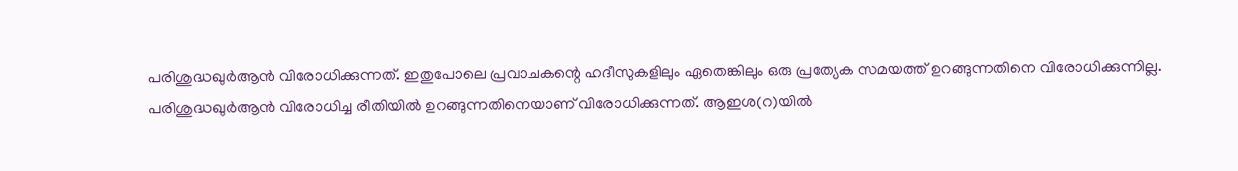പരിശുദ്ധഖുര്‍ആന്‍ വിരോധിക്കുന്നത്. ഇതുപോലെ പ്രവാചകന്റെ ഹദീസുകളിലും ഏതെങ്കിലും ഒരു പ്രത്യേക സമയത്ത് ഉറങ്ങുന്നതിനെ വിരോധിക്കുന്നില്ല. പരിശുദ്ധഖുര്‍ആന്‍ വിരോധിച്ച രീതിയില്‍ ഉറങ്ങുന്നതിനെയാണ് വിരോധിക്കുന്നത്. ആഇശ(റ)യില്‍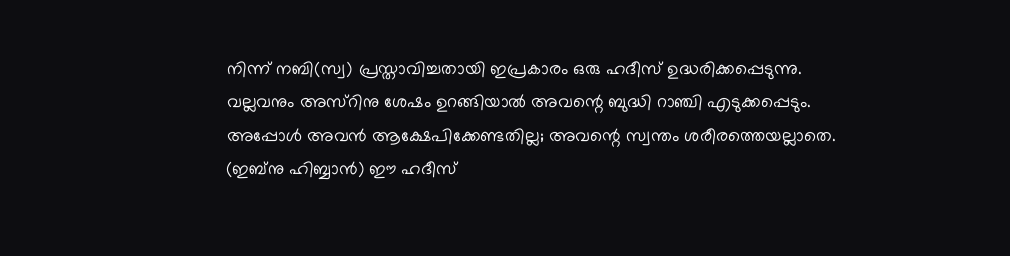നിന്ന് നബി(സ്വ) പ്രസ്താവിച്ചതായി ഇപ്രകാരം ഒരു ഹദീസ് ഉദ്ധരിക്കപ്പെടുന്നു. വല്ലവനും അസ്‌റിനു ശേഷം ഉറങ്ങിയാല്‍ അവന്റെ ബുദ്ധി റാഞ്ചി എടുക്കപ്പെടും. അപ്പോള്‍ അവന്‍ ആക്ഷേപിക്കേണ്ടതില്ല; അവന്റെ സ്വന്തം ശരീരത്തെയല്ലാതെ. (ഇബ്‌നു ഹിബ്ബാന്‍) ഈ ഹദീസ്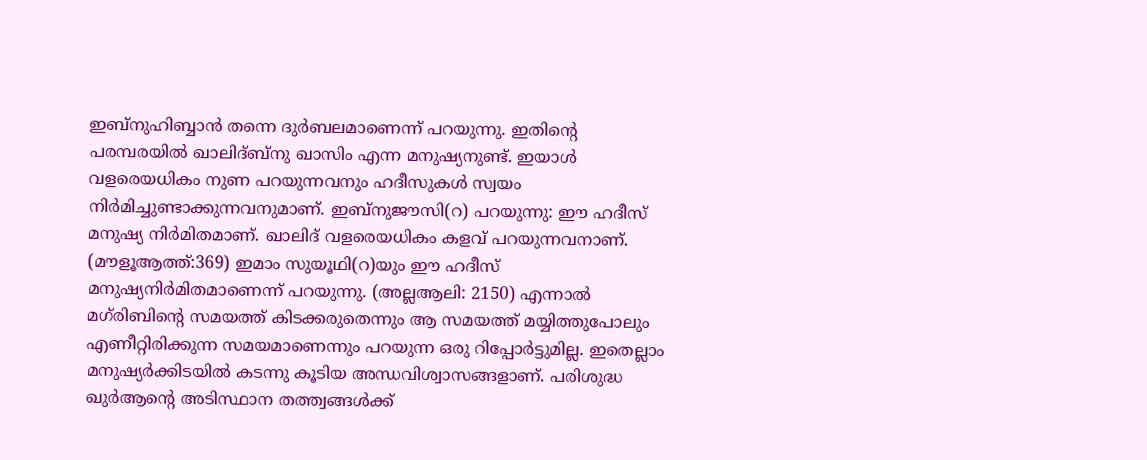ഇബ്‌നുഹിബ്ബാന്‍ തന്നെ ദുര്‍ബലമാണെന്ന് പറയുന്നു. ഇതിന്റെ പരമ്പരയില്‍ ഖാലിദ്ബ്‌നു ഖാസിം എന്ന മനുഷ്യനുണ്ട്. ഇയാള്‍ വളരെയധികം നുണ പറയുന്നവനും ഹദീസുകള്‍ സ്വയം നിര്‍മിച്ചുണ്ടാക്കുന്നവനുമാണ്. ഇബ്‌നുജൗസി(റ) പറയുന്നു: ഈ ഹദീസ് മനുഷ്യ നിര്‍മിതമാണ്. ഖാലിദ് വളരെയധികം കളവ് പറയുന്നവനാണ്. (മൗളൂആത്ത്:369) ഇമാം സുയൂഥി(റ)യും ഈ ഹദീസ് മനുഷ്യനിര്‍മിതമാണെന്ന് പറയുന്നു. (അല്ലആലി: 2150) എന്നാല്‍ മഗ്‌രിബിന്റെ സമയത്ത് കിടക്കരുതെന്നും ആ സമയത്ത് മയ്യിത്തുപോലും എണീറ്റിരിക്കുന്ന സമയമാണെന്നും പറയുന്ന ഒരു റിപ്പോര്‍ട്ടുമില്ല. ഇതെല്ലാം മനുഷ്യര്‍ക്കിടയില്‍ കടന്നു കൂടിയ അന്ധവിശ്വാസങ്ങളാണ്. പരിശുദ്ധ ഖുര്‍ആന്റെ അടിസ്ഥാന തത്ത്വങ്ങള്‍ക്ക്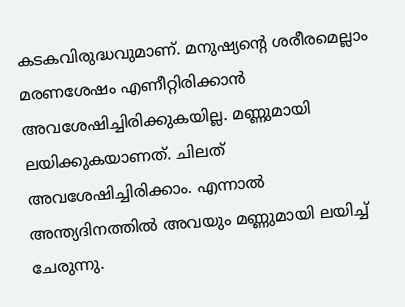കടകവിരുദ്ധവുമാണ്. മനുഷ്യന്റെ ശരീരമെല്ലാം മരണശേഷം എണീറ്റിരിക്കാന്‍ അവശേഷിച്ചിരിക്കുകയില്ല. മണ്ണുമായി ലയിക്കുകയാണത്. ചിലത് അവശേഷിച്ചിരിക്കാം. എന്നാല്‍ അന്ത്യദിനത്തില്‍ അവയും മണ്ണുമായി ലയിച്ച് ചേരുന്നു.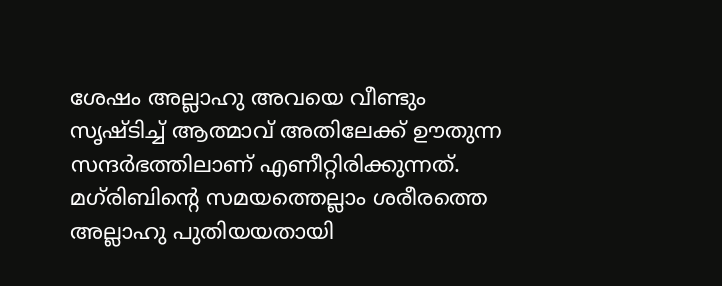ശേഷം അല്ലാഹു അവയെ വീണ്ടും സൃഷ്ടിച്ച് ആത്മാവ് അതിലേക്ക് ഊതുന്ന സന്ദര്‍ഭത്തിലാണ് എണീറ്റിരിക്കുന്നത്. മഗ്‌രിബിന്റെ സമയത്തെല്ലാം ശരീരത്തെ അല്ലാഹു പുതിയയതായി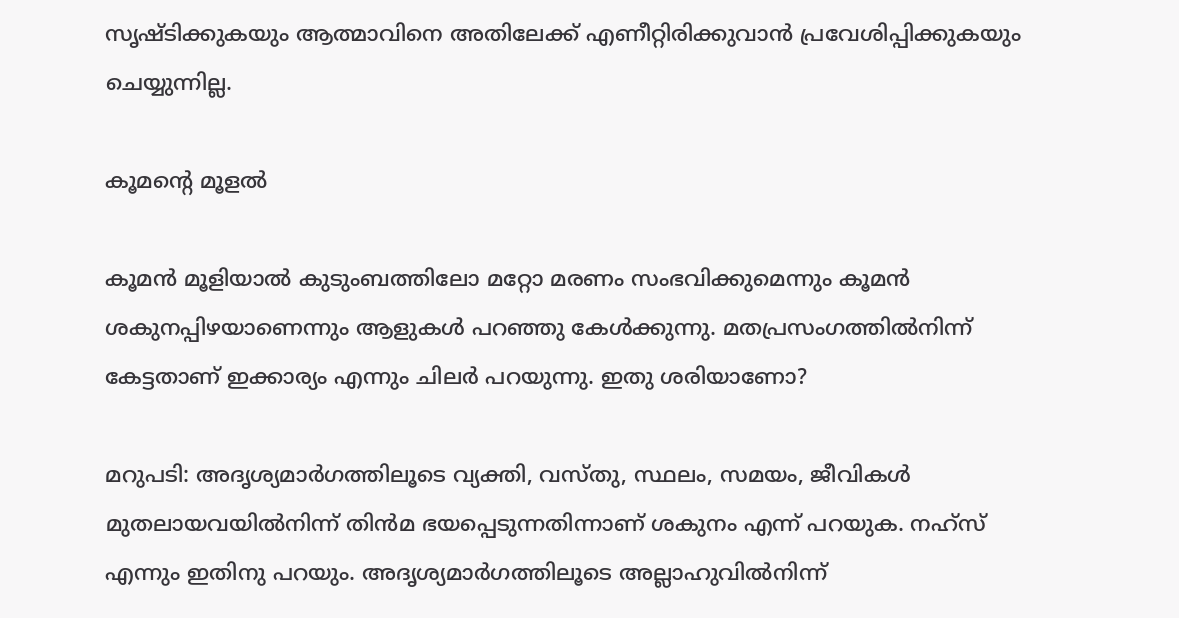സൃഷ്ടിക്കുകയും ആത്മാവിനെ അതിലേക്ക് എണീറ്റിരിക്കുവാന്‍ പ്രവേശിപ്പിക്കുകയും ചെയ്യുന്നില്ല.

കൂമന്റെ മൂളല്‍

കൂമന്‍ മൂളിയാല്‍ കുടുംബത്തിലോ മറ്റോ മരണം സംഭവിക്കുമെന്നും കൂമന്‍ ശകുനപ്പിഴയാണെന്നും ആളുകള്‍ പറഞ്ഞു കേള്‍ക്കുന്നു. മതപ്രസംഗത്തില്‍നിന്ന് കേട്ടതാണ് ഇക്കാര്യം എന്നും ചിലര്‍ പറയുന്നു. ഇതു ശരിയാണോ?

മറുപടി: അദൃശ്യമാര്‍ഗത്തിലൂടെ വ്യക്തി, വസ്തു, സ്ഥലം, സമയം, ജീവികള്‍ മുതലായവയില്‍നിന്ന് തിന്‍മ ഭയപ്പെടുന്നതിന്നാണ് ശകുനം എന്ന് പറയുക. നഹ്‌സ് എന്നും ഇതിനു പറയും. അദൃശ്യമാര്‍ഗത്തിലൂടെ അല്ലാഹുവില്‍നിന്ന്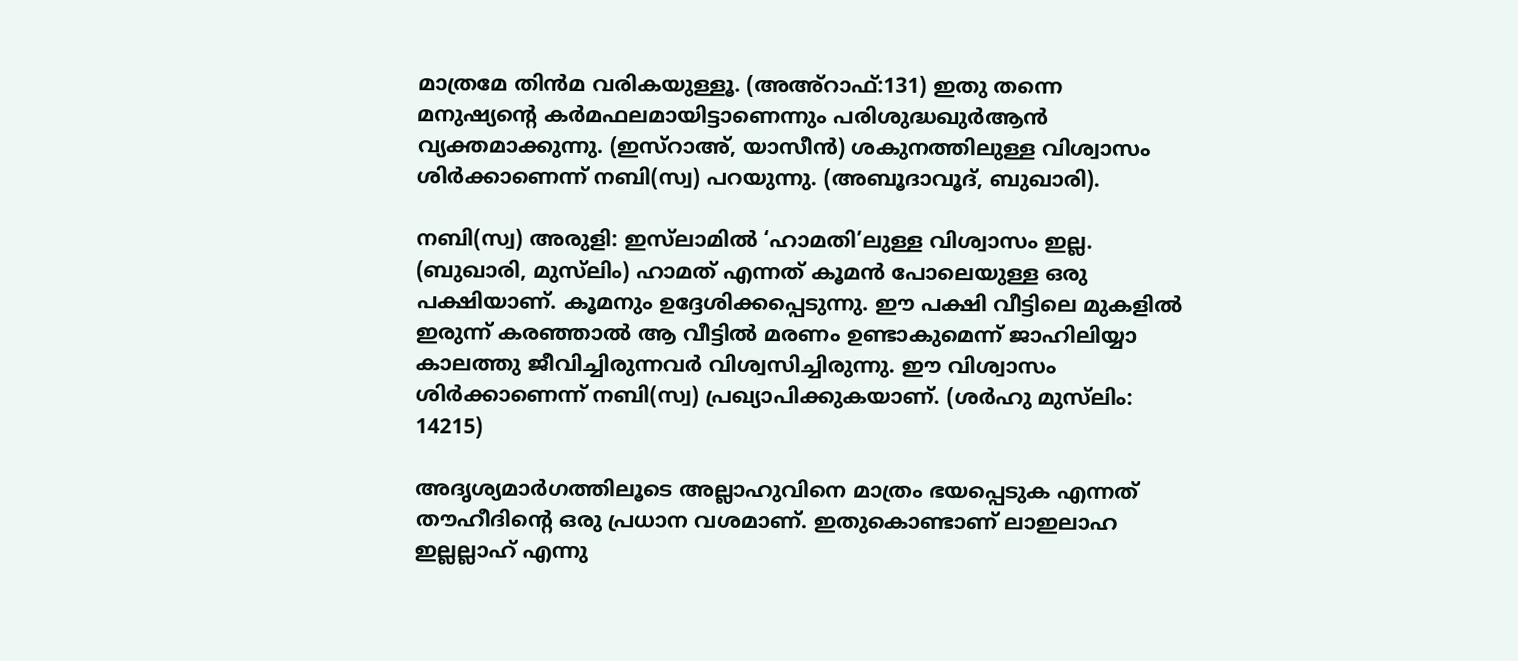മാത്രമേ തിന്‍മ വരികയുള്ളൂ. (അഅ്‌റാഫ്:131) ഇതു തന്നെ മനുഷ്യന്റെ കര്‍മഫലമായിട്ടാണെന്നും പരിശുദ്ധഖുര്‍ആന്‍ വ്യക്തമാക്കുന്നു. (ഇസ്‌റാഅ്, യാസീന്‍) ശകുനത്തിലുള്ള വിശ്വാസം ശിര്‍ക്കാണെന്ന് നബി(സ്വ) പറയുന്നു. (അബൂദാവൂദ്, ബുഖാരി).

നബി(സ്വ) അരുളി: ഇസ്‌ലാമില്‍ ‘ഹാമതി’ലുള്ള വിശ്വാസം ഇല്ല. (ബുഖാരി, മുസ്‌ലിം) ഹാമത് എന്നത് കൂമന്‍ പോലെയുള്ള ഒരു പക്ഷിയാണ്. കൂമനും ഉദ്ദേശിക്കപ്പെടുന്നു. ഈ പക്ഷി വീട്ടിലെ മുകളില്‍ ഇരുന്ന് കരഞ്ഞാല്‍ ആ വീട്ടില്‍ മരണം ഉണ്ടാകുമെന്ന് ജാഹിലിയ്യാ കാലത്തു ജീവിച്ചിരുന്നവര്‍ വിശ്വസിച്ചിരുന്നു. ഈ വിശ്വാസം ശിര്‍ക്കാണെന്ന് നബി(സ്വ) പ്രഖ്യാപിക്കുകയാണ്. (ശര്‍ഹു മുസ്‌ലിം: 14215)

അദൃശ്യമാര്‍ഗത്തിലൂടെ അല്ലാഹുവിനെ മാത്രം ഭയപ്പെടുക എന്നത് തൗഹീദിന്റെ ഒരു പ്രധാന വശമാണ്. ഇതുകൊണ്ടാണ് ലാഇലാഹ ഇല്ലല്ലാഹ് എന്നു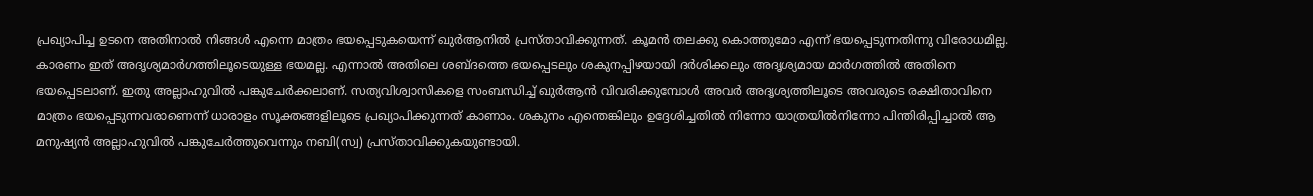പ്രഖ്യാപിച്ച ഉടനെ അതിനാല്‍ നിങ്ങള്‍ എന്നെ മാത്രം ഭയപ്പെടുകയെന്ന് ഖുര്‍ആനില്‍ പ്രസ്താവിക്കുന്നത്. കൂമന്‍ തലക്കു കൊത്തുമോ എന്ന് ഭയപ്പെടുന്നതിന്നു വിരോധമില്ല. കാരണം ഇത് അദൃശ്യമാര്‍ഗത്തിലൂടെയുള്ള ഭയമല്ല. എന്നാല്‍ അതിലെ ശബ്ദത്തെ ഭയപ്പെടലും ശകുനപ്പിഴയായി ദര്‍ശിക്കലും അദൃശ്യമായ മാര്‍ഗത്തില്‍ അതിനെ ഭയപ്പെടലാണ്. ഇതു അല്ലാഹുവില്‍ പങ്കുചേര്‍ക്കലാണ്. സത്യവിശ്വാസികളെ സംബന്ധിച്ച് ഖുര്‍ആന്‍ വിവരിക്കുമ്പോള്‍ അവര്‍ അദൃശ്യത്തിലൂടെ അവരുടെ രക്ഷിതാവിനെ മാത്രം ഭയപ്പെടുന്നവരാണെന്ന് ധാരാളം സൂക്തങ്ങളിലൂടെ പ്രഖ്യാപിക്കുന്നത് കാണാം. ശകുനം എന്തെങ്കിലും ഉദ്ദേശിച്ചതില്‍ നിന്നോ യാത്രയില്‍നിന്നോ പിന്തിരിപ്പിച്ചാല്‍ ആ മനുഷ്യന്‍ അല്ലാഹുവില്‍ പങ്കുചേര്‍ത്തുവെന്നും നബി(സ്വ) പ്രസ്താവിക്കുകയുണ്ടായി.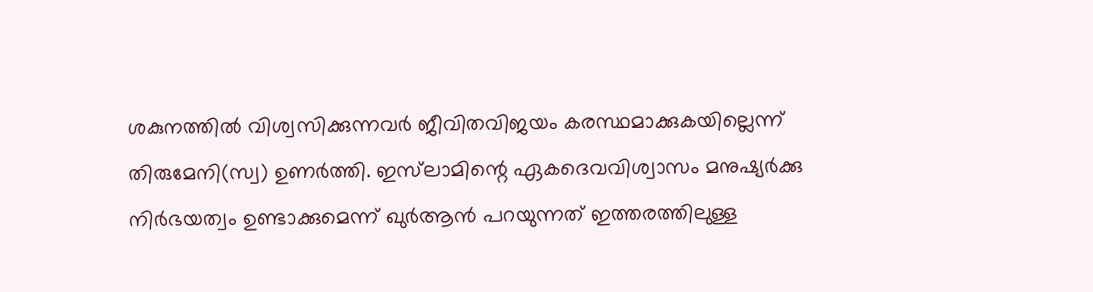ശകുനത്തില്‍ വിശ്വസിക്കുന്നവര്‍ ജീവിതവിജയം കരസ്ഥമാക്കുകയില്ലെന്ന് തിരുമേനി(സ്വ) ഉണര്‍ത്തി. ഇസ്‌ലാമിന്റെ ഏകദെവവിശ്വാസം മനുഷ്യര്‍ക്കു നിര്‍ഭയത്വം ഉണ്ടാക്കുമെന്ന് ഖുര്‍ആന്‍ പറയുന്നത് ഇത്തരത്തിലുള്ള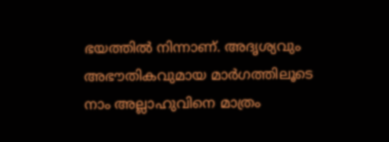ഭയത്തില്‍ നിന്നാണ്. അദൃശ്യവും അഭൗതികവുമായ മാര്‍ഗത്തിലൂടെ നാം അല്ലാഹുവിനെ മാത്രം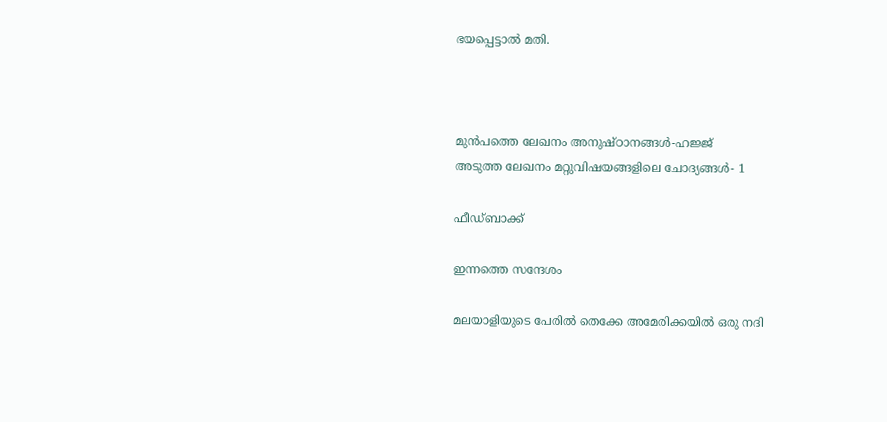ഭയപ്പെട്ടാല്‍ മതി.



മുൻപത്തെ ലേഖനം അനുഷ്ഠാനങ്ങള്‍-ഹജ്ജ്
അടുത്ത ലേഖനം മറ്റുവിഷയങ്ങളിലെ ചോദ്യങ്ങള്‍- 1

ഫീഡ്ബാക്ക്

ഇന്നത്തെ സന്ദേശം

മലയാളിയുടെ പേരിൽ തെക്കേ അമേരിക്കയിൽ ഒരു നദി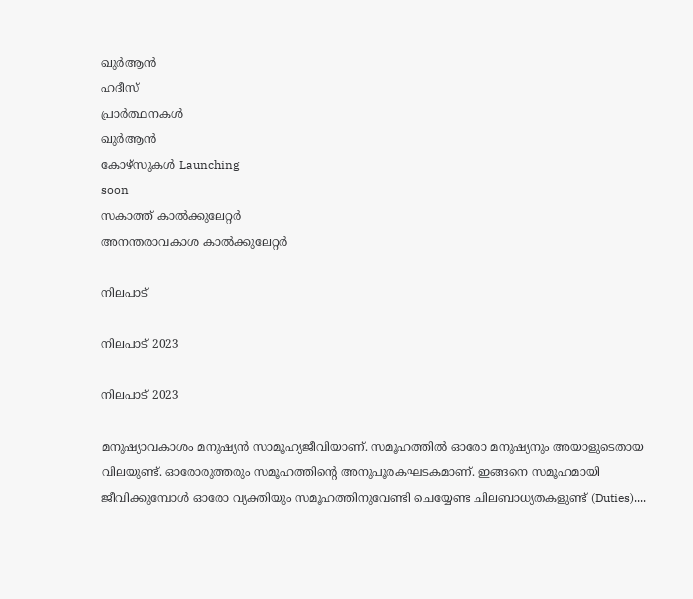ഖുർആൻ
ഹദീസ്
പ്രാർത്ഥനകൾ
ഖുർആൻ
കോഴ്സുകൾ Launching
soon
സകാത്ത് കാൽക്കുലേറ്റർ
അനന്തരാവകാശ കാൽക്കുലേറ്റർ

നിലപാട്

നിലപാട് 2023

നിലപാട് 2023

മനുഷ്യാവകാശം മനുഷ്യന്‍ സാമൂഹ്യജീവിയാണ്. സമൂഹത്തില്‍ ഓരോ മനുഷ്യനും അയാളുടെതായ വിലയുണ്ട്. ഓരോരുത്തരും സമൂഹത്തിന്റെ അനുപൂരകഘടകമാണ്. ഇങ്ങനെ സമൂഹമായി ജീവിക്കുമ്പോള്‍ ഓരോ വ്യക്തിയും സമൂഹത്തിനുവേണ്ടി ചെയ്യേണ്ട ചിലബാധ്യതകളുണ്ട് (Duties)....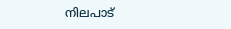നിലപാട്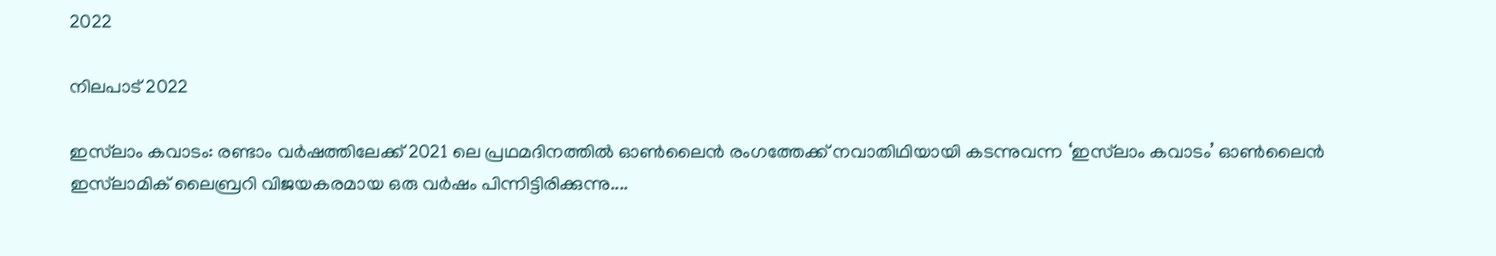2022

നിലപാട് 2022

ഇസ്‌ലാം കവാടം: രണ്ടാം വര്‍ഷത്തിലേക്ക് 2021 ലെ പ്രഥമദിനത്തില്‍ ഓണ്‍ലൈന്‍ രംഗത്തേക്ക് നവാതിഥിയായി കടന്നുവന്ന ‘ഇസ്‌ലാം കവാടം’ ഓണ്‍ലൈന്‍ ഇസ്‌ലാമിക് ലൈബ്രറി വിജയകരമായ ഒരു വര്‍ഷം പിന്നിട്ടിരിക്കുന്നു....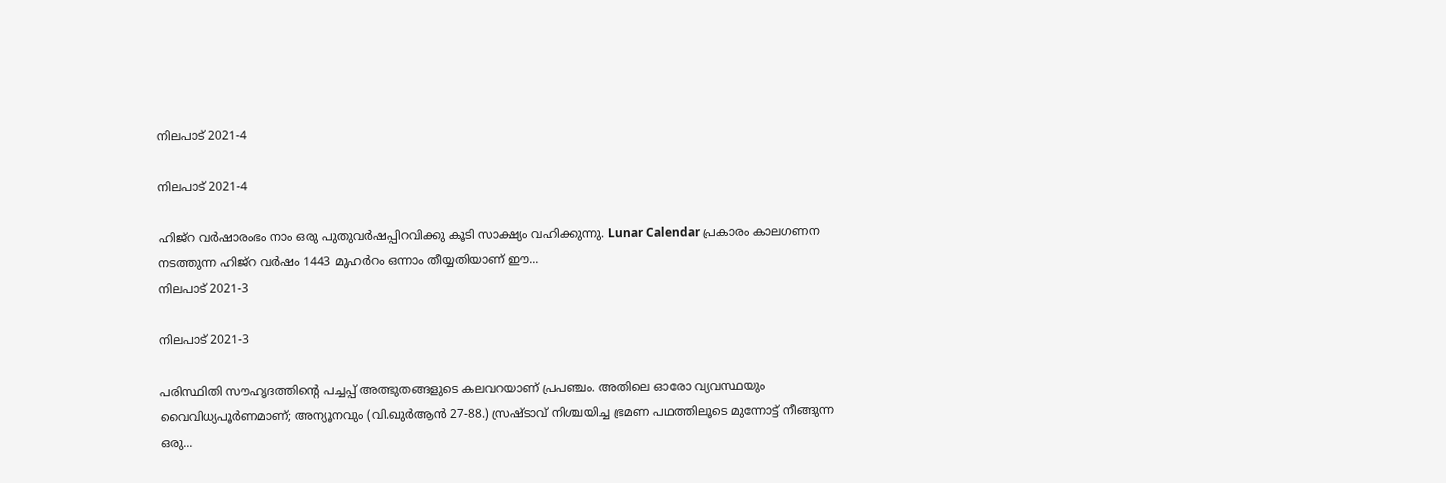നിലപാട് 2021-4

നിലപാട് 2021-4

ഹിജ്‌റ വര്‍ഷാരംഭം നാം ഒരു പുതുവര്‍ഷപ്പിറവിക്കു കൂടി സാക്ഷ്യം വഹിക്കുന്നു. Lunar Calendar പ്രകാരം കാലഗണന നടത്തുന്ന ഹിജ്‌റ വര്‍ഷം 1443 മുഹര്‍റം ഒന്നാം തീയ്യതിയാണ് ഈ...
നിലപാട് 2021-3

നിലപാട് 2021-3

പരിസ്ഥിതി സൗഹൃദത്തിന്റെ പച്ചപ്പ് അത്ഭുതങ്ങളുടെ കലവറയാണ് പ്രപഞ്ചം. അതിലെ ഓരോ വ്യവസ്ഥയും വൈവിധ്യപൂര്‍ണമാണ്; അന്യൂനവും (വി.ഖുര്‍ആന്‍ 27-88.) സ്രഷ്ടാവ് നിശ്ചയിച്ച ഭ്രമണ പഥത്തിലൂടെ മുന്നോട്ട് നീങ്ങുന്ന ഒരു...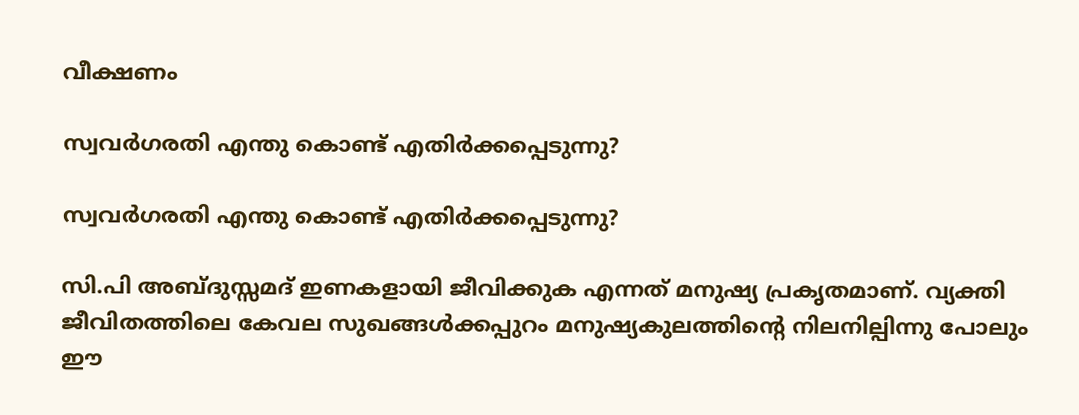വീക്ഷണം

സ്വവര്‍ഗരതി എന്തു കൊണ്ട് എതിര്‍ക്കപ്പെടുന്നു?

സ്വവര്‍ഗരതി എന്തു കൊണ്ട് എതിര്‍ക്കപ്പെടുന്നു?

സി.പി അബ്ദുസ്സമദ് ഇണകളായി ജീവിക്കുക എന്നത് മനുഷ്യ പ്രകൃതമാണ്. വ്യക്തി ജീവിതത്തിലെ കേവല സുഖങ്ങള്‍ക്കപ്പുറം മനുഷ്യകുലത്തിന്റെ നിലനില്പിന്നു പോലും ഈ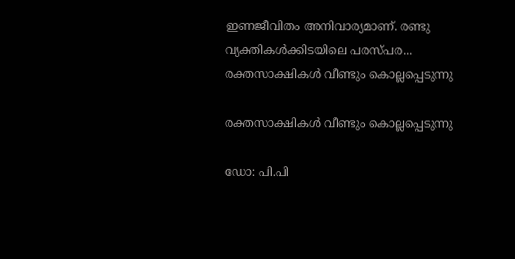ഇണജീവിതം അനിവാര്യമാണ്. രണ്ടു വ്യക്തികള്‍ക്കിടയിലെ പരസ്പര...
രക്തസാക്ഷികള്‍ വീണ്ടും കൊല്ലപ്പെടുന്നു

രക്തസാക്ഷികള്‍ വീണ്ടും കൊല്ലപ്പെടുന്നു

ഡോ: പി.പി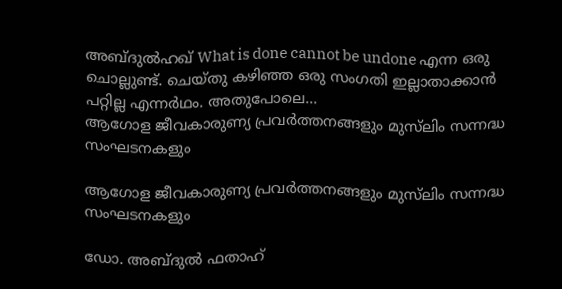അബ്ദുല്‍ഹഖ് What is done cannot be undone എന്ന ഒരു ചൊല്ലുണ്ട്. ചെയ്തു കഴിഞ്ഞ ഒരു സംഗതി ഇല്ലാതാക്കാന്‍ പറ്റില്ല എന്നര്‍ഥം. അതുപോലെ...
ആഗോള ജീവകാരുണ്യ പ്രവര്‍ത്തനങ്ങളും മുസ്‌ലിം സന്നദ്ധ സംഘടനകളും

ആഗോള ജീവകാരുണ്യ പ്രവര്‍ത്തനങ്ങളും മുസ്‌ലിം സന്നദ്ധ സംഘടനകളും

ഡോ. അബ്ദുല്‍ ഫതാഹ്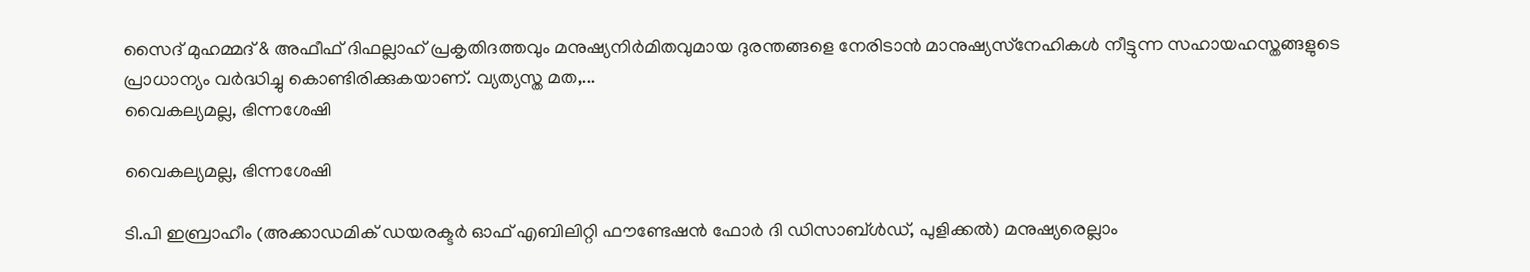സൈദ് മുഹമ്മദ് & അഫീഫ് ദിഫല്ലാഹ് പ്രകൃതിദത്തവും മനുഷ്യനിര്‍മിതവുമായ ദുരന്തങ്ങളെ നേരിടാന്‍ മാനുഷ്യസ്‌നേഹികള്‍ നീട്ടുന്ന സഹായഹസ്തങ്ങളുടെ പ്രാധാന്യം വര്‍ദ്ധിച്ചു കൊണ്ടിരിക്കുകയാണ്. വ്യത്യസ്ത മത,...
വൈകല്യമല്ല, ഭിന്നശേഷി

വൈകല്യമല്ല, ഭിന്നശേഷി

ടി.പി ഇബ്രാഹീം (അക്കാഡമിക് ഡയരക്ടര്‍ ഓഫ് എബിലിറ്റി ഫൗണ്ടേഷന്‍ ഫോര്‍ ദി ഡിസാബ്ള്‍ഡ്, പുളിക്കല്‍) മനുഷ്യരെല്ലാം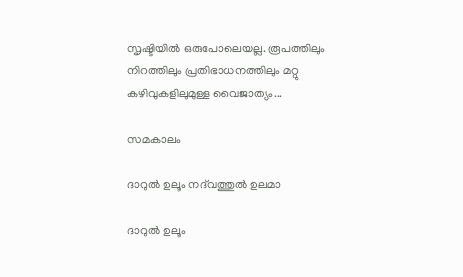സൃഷ്ടിയില്‍ ഒരുപോലെയല്ല. രൂപത്തിലും നിറത്തിലും പ്രതിഭാധനത്തിലും മറ്റു കഴിവുകളിലുമുള്ള വൈജാത്യം...

സമകാലം

ദാറുല്‍ ഉലൂം നദ്‌വത്തുല്‍ ഉലമാ

ദാറുല്‍ ഉലൂം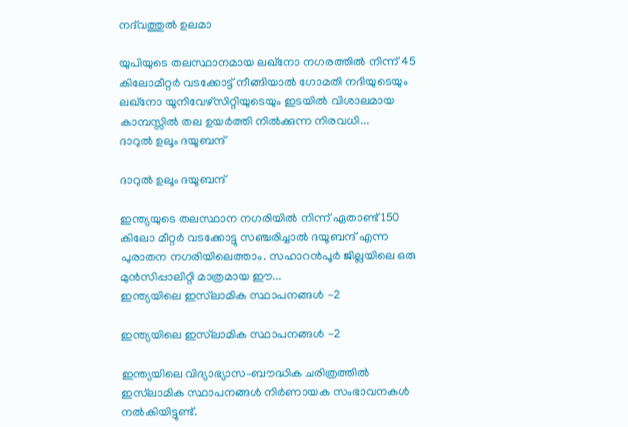നദ്‌വത്തുല്‍ ഉലമാ

യുപിയുടെ തലസ്ഥാനമായ ലഖ്‌നോ നഗരത്തില്‍ നിന്ന് 45 കിലോമീറ്റര്‍ വടക്കോട്ട് നീങ്ങിയാല്‍ ഗോമതി നദിയുടെയും ലഖ്‌നോ യൂനിവേഴ്‌സിറ്റിയുടെയും ഇടയില്‍ വിശാലമായ കാമ്പസ്സില്‍ തല ഉയര്‍ത്തി നില്‍ക്കുന്ന നിരവധി...
ദാറുല്‍ ഉലൂം ദയൂബന്ദ്

ദാറുല്‍ ഉലൂം ദയൂബന്ദ്

ഇന്ത്യയുടെ തലസ്ഥാന നഗരിയില്‍ നിന്ന് ഏതാണ്ട് 150 കിലോ മീറ്റര്‍ വടക്കോട്ടു സഞ്ചരിച്ചാല്‍ ദയൂബന്ദ് എന്ന പുരാതന നഗരിയിലെത്താം. സഹാറന്‍പൂര്‍ ജില്ലയിലെ ഒരു മുന്‍സിപ്പാലിറ്റി മാത്രമായ ഈ...
ഇന്ത്യയിലെ ഇസ്‌ലാമിക സ്ഥാപനങ്ങള്‍ -2

ഇന്ത്യയിലെ ഇസ്‌ലാമിക സ്ഥാപനങ്ങള്‍ -2

ഇന്ത്യയിലെ വിദ്യാഭ്യാസ–ബൗദ്ധിക ചരിത്രത്തില്‍ ഇസ്‌ലാമിക സ്ഥാപനങ്ങള്‍ നിര്‍ണായക സംഭാവനകള്‍ നല്‍കിയിട്ടുണ്ട്.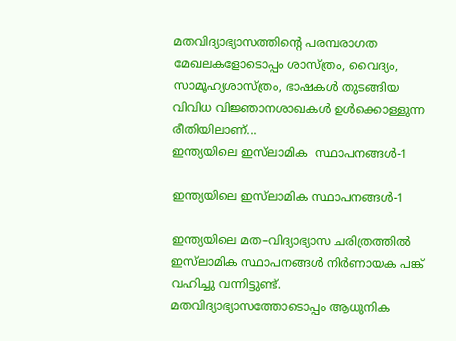മതവിദ്യാഭ്യാസത്തിന്റെ പരമ്പരാഗത മേഖലകളോടൊപ്പം ശാസ്ത്രം, വൈദ്യം, സാമൂഹ്യശാസ്ത്രം, ഭാഷകള്‍ തുടങ്ങിയ വിവിധ വിജ്ഞാനശാഖകള്‍ ഉള്‍ക്കൊള്ളുന്ന രീതിയിലാണ്...
ഇന്ത്യയിലെ ഇസ്‌ലാമിക  സ്ഥാപനങ്ങള്‍-1

ഇന്ത്യയിലെ ഇസ്‌ലാമിക സ്ഥാപനങ്ങള്‍-1

ഇന്ത്യയിലെ മത–വിദ്യാഭ്യാസ ചരിത്രത്തില്‍ ഇസ്‌ലാമിക സ്ഥാപനങ്ങള്‍ നിര്‍ണായക പങ്ക് വഹിച്ചു വന്നിട്ടുണ്ട്. മതവിദ്യാഭ്യാസത്തോടൊപ്പം ആധുനിക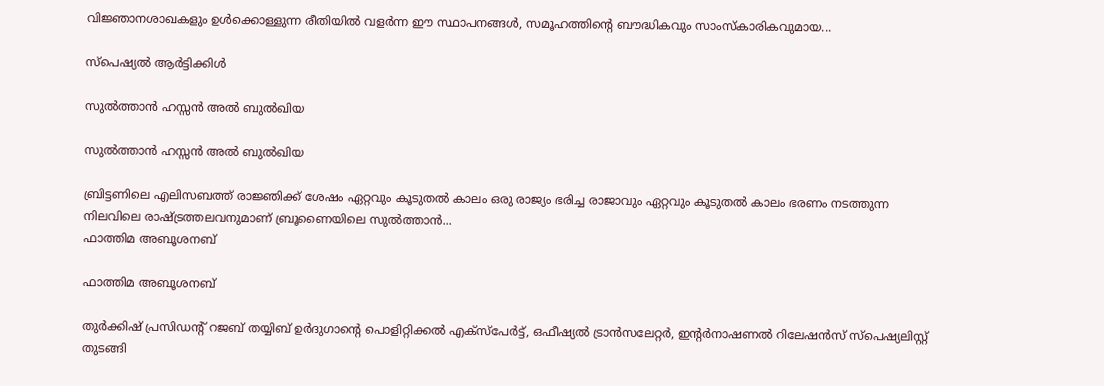വിജ്ഞാനശാഖകളും ഉള്‍ക്കൊള്ളുന്ന രീതിയില്‍ വളര്‍ന്ന ഈ സ്ഥാപനങ്ങള്‍, സമൂഹത്തിന്റെ ബൗദ്ധികവും സാംസ്‌കാരികവുമായ...

സ്പെഷ്യൽ ആർട്ടിക്കിൾ

സുല്‍ത്താന്‍ ഹസ്സന്‍ അല്‍ ബുല്‍ഖിയ

സുല്‍ത്താന്‍ ഹസ്സന്‍ അല്‍ ബുല്‍ഖിയ

ബ്രിട്ടണിലെ എലിസബത്ത് രാജ്ഞിക്ക് ശേഷം ഏറ്റവും കൂടുതല്‍ കാലം ഒരു രാജ്യം ഭരിച്ച രാജാവും ഏറ്റവും കൂടുതല്‍ കാലം ഭരണം നടത്തുന്ന നിലവിലെ രാഷ്ട്രത്തലവനുമാണ് ബ്രൂണൈയിലെ സുല്‍ത്താന്‍...
ഫാത്തിമ അബൂശനബ്

ഫാത്തിമ അബൂശനബ്

തുര്‍ക്കിഷ് പ്രസിഡന്റ് റജബ് തയ്യിബ് ഉര്‍ദുഗാന്റെ പൊളിറ്റിക്കല്‍ എക്‌സ്‌പേര്‍ട്ട്, ഒഫീഷ്യല്‍ ട്രാന്‍സലേറ്റര്‍, ഇന്റര്‍നാഷണല്‍ റിലേഷന്‍സ് സ്‌പെഷ്യലിസ്റ്റ് തുടങ്ങി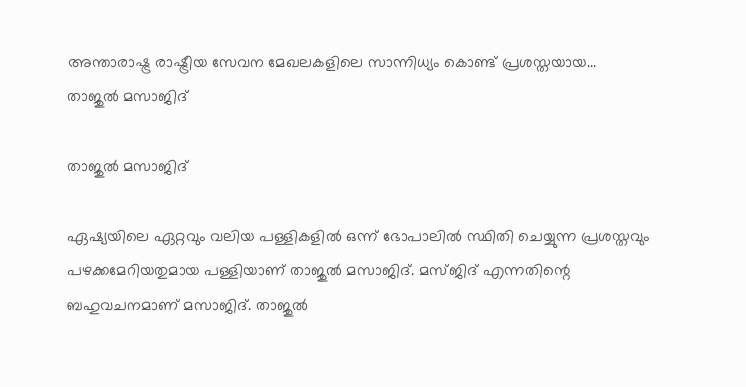അന്താരാഷ്ട്ര രാഷ്ട്രീയ സേവന മേഖലകളിലെ സാന്നിധ്യം കൊണ്ട് പ്രശസ്തയായ...
താജുല്‍ മസാജിദ്

താജുല്‍ മസാജിദ്

ഏഷ്യയിലെ ഏറ്റവും വലിയ പള്ളികളില്‍ ഒന്ന് ഭോപാലില്‍ സ്ഥിതി ചെയ്യുന്ന പ്രശസ്തവും പഴക്കമേറിയതുമായ പള്ളിയാണ് താജുല്‍ മസാജിദ്. മസ്ജിദ് എന്നതിന്റെ ബഹുവചനമാണ് മസാജിദ്. താജുല്‍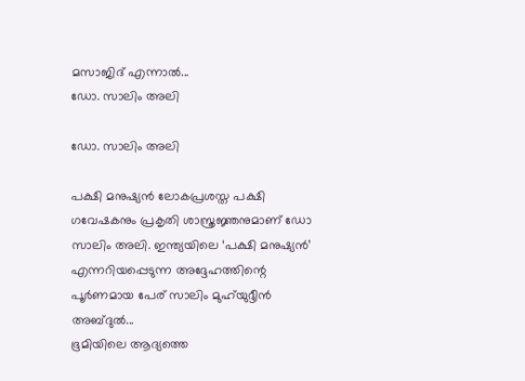മസാജിദ് എന്നാല്‍...
ഡോ. സാലിം അലി

ഡോ. സാലിം അലി

പക്ഷി മനുഷ്യന്‍ ലോകപ്രശസ്ത പക്ഷി ഗവേഷകനും പ്രകൃതി ശാസ്ത്രജ്ഞനുമാണ് ഡോ സാലിം അലി. ഇന്ത്യയിലെ ‘പക്ഷി മനുഷ്യന്‍’ എന്നറിയപ്പെടുന്ന അദ്ദേഹത്തിന്റെ പൂര്‍ണമായ പേര് സാലിം മുഹ്‌യുദ്ദീന്‍ അബ്ദുല്‍...
ഭൂമിയിലെ ആദ്യത്തെ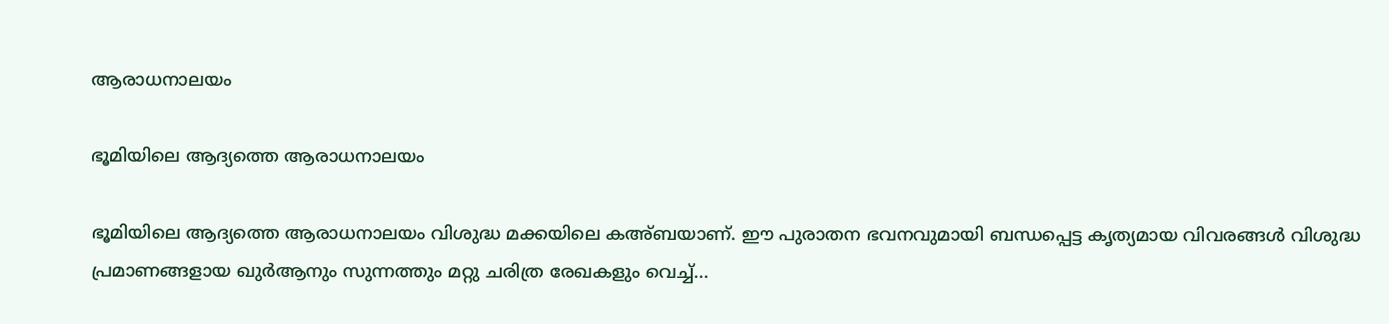ആരാധനാലയം

ഭൂമിയിലെ ആദ്യത്തെ ആരാധനാലയം

ഭൂമിയിലെ ആദ്യത്തെ ആരാധനാലയം വിശുദ്ധ മക്കയിലെ കഅ്ബയാണ്. ഈ പുരാതന ഭവനവുമായി ബന്ധപ്പെട്ട കൃത്യമായ വിവരങ്ങള്‍ വിശുദ്ധ പ്രമാണങ്ങളായ ഖുര്‍ആനും സുന്നത്തും മറ്റു ചരിത്ര രേഖകളും വെച്ച്...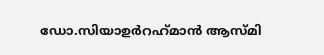ഡോ.സിയാഉര്‍റഹ്‌മാന്‍ ആസ്മി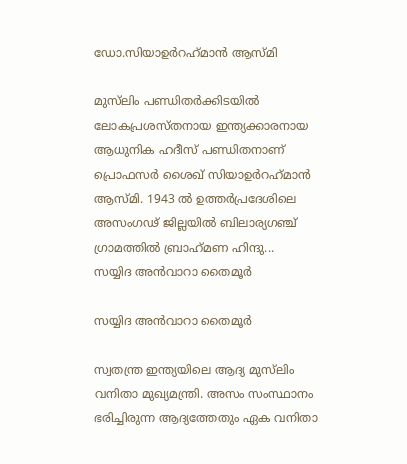ഡോ.സിയാഉര്‍റഹ്‌മാന്‍ ആസ്മി

മുസ്‌ലിം പണ്ഡിതര്‍ക്കിടയില്‍ ലോകപ്രശസ്തനായ ഇന്ത്യക്കാരനായ ആധുനിക ഹദീസ് പണ്ഡിതനാണ് പ്രൊഫസര്‍ ശൈഖ് സിയാഉര്‍റഹ്‌മാന്‍ ആസ്മി. 1943 ല്‍ ഉത്തര്‍പ്രദേശിലെ അസംഗഢ് ജില്ലയില്‍ ബിലാര്യഗഞ്ച് ഗ്രാമത്തില്‍ ബ്രാഹ്‌മണ ഹിന്ദു...
സയ്യിദ അന്‍വാറാ തൈമൂര്‍

സയ്യിദ അന്‍വാറാ തൈമൂര്‍

സ്വതന്ത്ര ഇന്ത്യയിലെ ആദ്യ മുസ്‌ലിം വനിതാ മുഖ്യമന്ത്രി. അസം സംസ്ഥാനം ഭരിച്ചിരുന്ന ആദ്യത്തേതും ഏക വനിതാ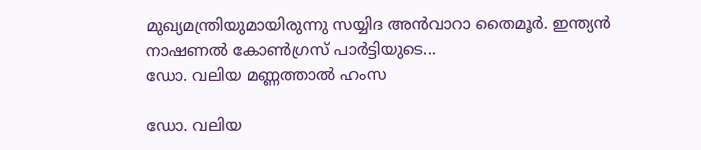മുഖ്യമന്ത്രിയുമായിരുന്നു സയ്യിദ അന്‍വാറാ തൈമൂര്‍. ഇന്ത്യന്‍ നാഷണല്‍ കോണ്‍ഗ്രസ് പാര്‍ട്ടിയുടെ...
ഡോ. വലിയ മണ്ണത്താല്‍ ഹംസ

ഡോ. വലിയ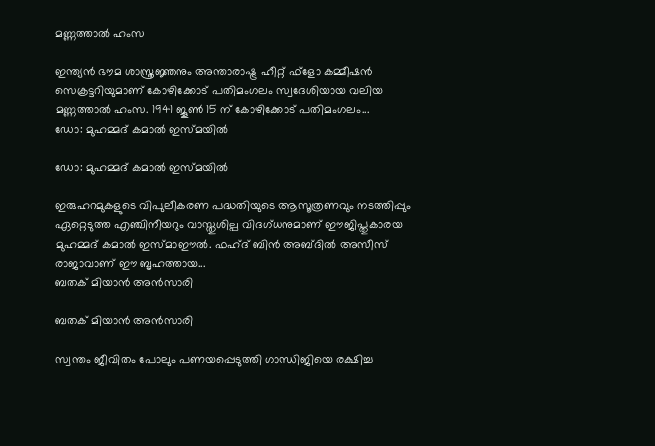മണ്ണത്താല്‍ ഹംസ

ഇന്ത്യന്‍ ഭൗമ ശാസ്ത്രജ്ഞനും അന്താരാഷ്ട്ര ഹീറ്റ് ഫ്‌ളോ കമ്മീഷന്‍ സെക്രട്ടറിയുമാണ് കോഴിക്കോട് പതിമംഗലം സ്വദേശിയായ വലിയ മണ്ണത്താല്‍ ഹംസ. 1941 ജൂണ്‍ 15 ന് കോഴിക്കോട് പതിമംഗലം...
ഡോ: മുഹമ്മദ് കമാല്‍ ഇസ്മയില്‍

ഡോ: മുഹമ്മദ് കമാല്‍ ഇസ്മയില്‍

ഇരുഹറമുകളുടെ വിപുലീകരണ പദ്ധതിയുടെ ആസൂത്രണവും നടത്തിപ്പും ഏറ്റെടുത്ത എഞ്ചിനീയറും വാസ്തുശില്പ വിദഗ്ധനുമാണ് ഈജിപ്തുകാരയ മുഹമ്മദ് കമാല്‍ ഇസ്മാഈല്‍. ഫഹ്ദ് ബിന്‍ അബ്ദില്‍ അസീസ് രാജാവാണ് ഈ ബൃഹത്തായ...
ബതക് മിയാന്‍ അന്‍സാരി

ബതക് മിയാന്‍ അന്‍സാരി

സ്വന്തം ജീവിതം പോലും പണയപ്പെടുത്തി ഗാന്ധിജിയെ രക്ഷിച്ച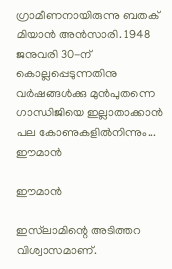ഗ്രാമീണനായിരുന്നു ബതക് മിയാന്‍ അന്‍സാരി. 1948 ജനുവരി 30-ന് കൊല്ലപ്പെടുന്നതിനു വര്‍ഷങ്ങള്‍ക്കു മുന്‍പുതന്നെ ഗാന്ധിജിയെ ഇല്ലാതാക്കാന്‍ പല കോണുകളില്‍നിന്നും...
ഈമാന്‍

ഈമാന്‍

ഇസ്‌ലാമിന്റെ അടിത്തറ വിശ്വാസമാണ്.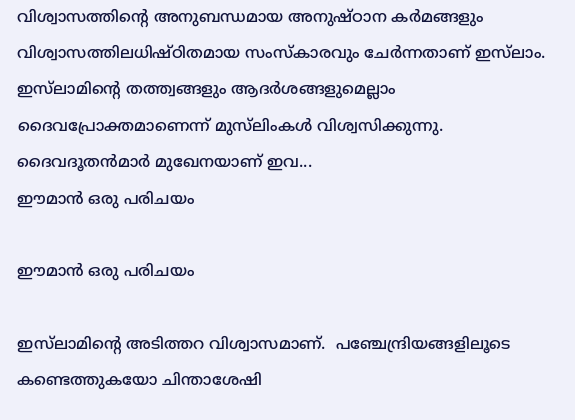വിശ്വാസത്തിന്റെ അനുബന്ധമായ അനുഷ്ഠാന കര്‍മങ്ങളും വിശ്വാസത്തിലധിഷ്ഠിതമായ സംസ്‌കാരവും ചേര്‍ന്നതാണ് ഇസ്‌ലാം. ഇസ്‌ലാമിന്റെ തത്ത്വങ്ങളും ആദര്‍ശങ്ങളുമെല്ലാം ദൈവപ്രോക്തമാണെന്ന് മുസ്‌ലിംകള്‍ വിശ്വസിക്കുന്നു. ദൈവദൂതന്‍മാര്‍ മുഖേനയാണ് ഇവ...
ഈമാന്‍ ഒരു പരിചയം

ഈമാന്‍ ഒരു പരിചയം

ഇസ്‌ലാമിന്റെ അടിത്തറ വിശ്വാസമാണ്.  പഞ്ചേന്ദ്രിയങ്ങളിലൂടെ കണ്ടെത്തുകയോ ചിന്താശേഷി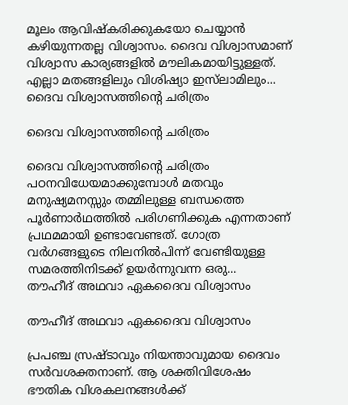മൂലം ആവിഷ്‌കരിക്കുകയോ ചെയ്യാന്‍ കഴിയുന്നതല്ല വിശ്വാസം. ദൈവ വിശ്വാസമാണ് വിശ്വാസ കാര്യങ്ങളില്‍ മൗലികമായിട്ടുള്ളത്. എല്ലാ മതങ്ങളിലും വിശിഷ്യാ ഇസ്‌ലാമിലും...
ദൈവ വിശ്വാസത്തിന്റെ ചരിത്രം

ദൈവ വിശ്വാസത്തിന്റെ ചരിത്രം

ദൈവ വിശ്വാസത്തിന്റെ ചരിത്രം പഠനവിധേയമാക്കുമ്പോള്‍ മതവും മനുഷ്യമനസ്സും തമ്മിലുള്ള ബന്ധത്തെ പൂര്‍ണാര്‍ഥത്തില്‍ പരിഗണിക്കുക എന്നതാണ് പ്രഥമമായി ഉണ്ടാവേണ്ടത്. ഗോത്ര വര്‍ഗങ്ങളുടെ നിലനില്‍പിന്ന് വേണ്ടിയുള്ള സമരത്തിനിടക്ക് ഉയര്‍ന്നുവന്ന ഒരു...
തൗഹീദ് അഥവാ ഏകദൈവ വിശ്വാസം

തൗഹീദ് അഥവാ ഏകദൈവ വിശ്വാസം

പ്രപഞ്ച സ്രഷ്ടാവും നിയന്താവുമായ ദൈവം സര്‍വശക്തനാണ്. ആ ശക്തിവിശേഷം ഭൗതിക വിശകലനങ്ങള്‍ക്ക്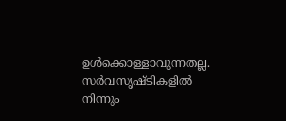ഉള്‍ക്കൊള്ളാവുന്നതല്ല. സര്‍വസൃഷ്ടികളില്‍ നിന്നും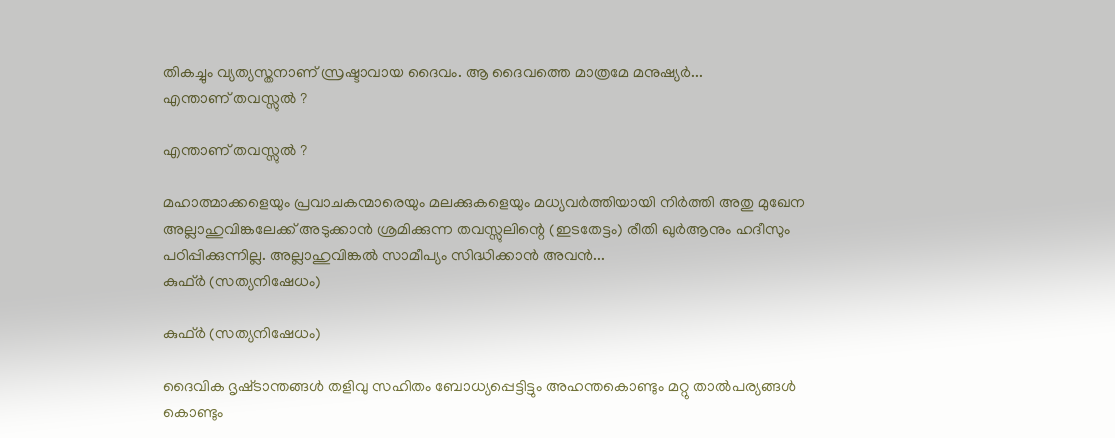തികച്ചും വ്യത്യസ്തനാണ് സ്രഷ്ടാവായ ദൈവം. ആ ദൈവത്തെ മാത്രമേ മനുഷ്യര്‍...
എന്താണ് തവസ്സുല്‍ ?

എന്താണ് തവസ്സുല്‍ ?

മഹാത്മാക്കളെയും പ്രവാചകന്മാരെയും മലക്കുകളെയും മധ്യവര്‍ത്തിയായി നിര്‍ത്തി അതു മുഖേന അല്ലാഹുവിങ്കലേക്ക് അടുക്കാന്‍ ശ്രമിക്കുന്ന തവസ്സുലിന്റെ (ഇടതേട്ടം) രീതി ഖുര്‍ആനും ഹദീസും പഠിപ്പിക്കുന്നില്ല. അല്ലാഹുവിങ്കല്‍ സാമീപ്യം സിദ്ധിക്കാന്‍ അവന്‍...
കുഫ്ര്‍ (സത്യനിഷേധം)

കുഫ്ര്‍ (സത്യനിഷേധം)

ദൈവിക ദൃഷ്‌ടാന്തങ്ങൾ തളിവു സഹിതം ബോധ്യപ്പെട്ടിട്ടും അഹന്തകൊണ്ടും മറ്റു താൽപര്യങ്ങൾ കൊണ്ടും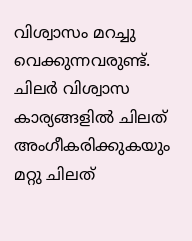വിശ്വാസം മറച്ചു വെക്കുന്നവരുണ്ട്‌. ചിലർ വിശ്വാസ കാര്യങ്ങളിൽ ചിലത്‌ അംഗീകരിക്കുകയും മറ്റു ചിലത്‌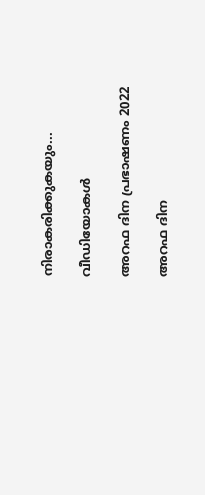നിരാകരിക്കുകയും...

വീഡിയോകൾ

അറഫ ദിന പ്രഭാഷണം 2022

അറഫ ദിന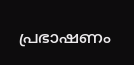പ്രഭാഷണം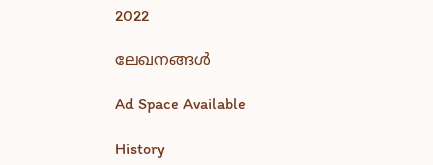2022

ലേഖനങ്ങൾ

Ad Space Available

History